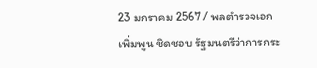23 มกราคม 2567 / พลตำรวจเอก เพิ่มพูน ชิดชอบ รัฐมนตรีว่าการกระ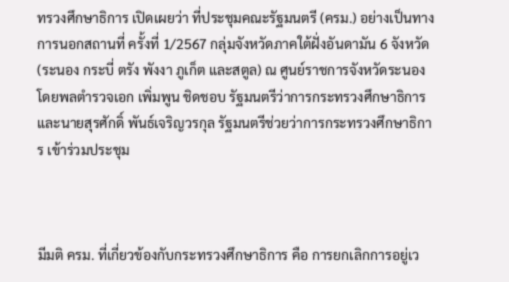ทรวงศึกษาธิการ เปิดเผยว่า ที่ประชุมคณะรัฐมนตรี (ครม.) อย่างเป็นทางการนอกสถานที่ ครั้งที่ 1/2567 กลุ่มจังหวัดภาคใต้ฝั่งอันดามัน 6 จังหวัด (ระนอง กระบี่ ตรัง พังงา ภูเก็ต และสตูล) ณ ศูนย์ราชการจังหวัดระนอง โดยพลตำรวจเอก เพิ่มพูน ชิดชอบ รัฐมนตรีว่าการกระทรวงศึกษาธิการ และนายสุรศักดิ์ พันธ์เจริญวรกุล รัฐมนตรีช่วยว่าการกระทรวงศึกษาธิการ เข้าร่วมประชุม



มีมติ ครม. ที่เกี่ยวข้องกับกระทรวงศึกษาธิการ คือ การยกเลิกการอยู่เว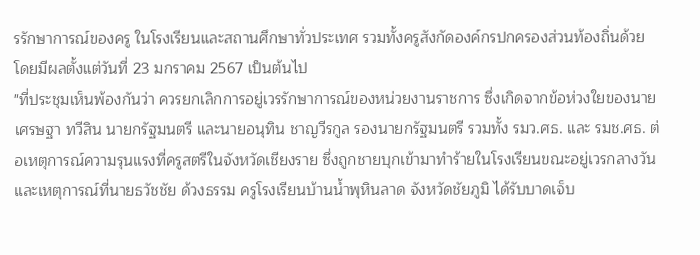รรักษาการณ์ของครู ในโรงเรียนและสถานศึกษาทั่วประเทศ รวมทั้งครูสังกัดองค์กรปกครองส่วนท้องถิ่นด้วย โดยมีผลตั้งแต่วันที่ 23 มกราคม 2567 เป็นต้นไป
"ที่ประชุมเห็นพ้องกันว่า ควรยกเลิกการอยู่เวรรักษาการณ์ของหน่วยงานราชการ ซึ่งเกิดจากข้อห่วงใยของนายเศรษฐา ทวีสิน นายกรัฐมนตรี และนายอนุทิน ชาญวีรกูล รองนายกรัฐมนตรี รวมทั้ง รมว.ศธ. และ รมช.ศธ. ต่อเหตุการณ์ความรุนแรงที่ครูสตรีในจังหวัดเชียงราย ซึ่งถูกชายบุกเข้ามาทำร้ายในโรงเรียนขณะอยู่เวรกลางวัน และเหตุการณ์ที่นายธวัชชัย ด้วงธรรม ครูโรงเรียนบ้านน้ำพุหินลาด จังหวัดชัยภูมิ ได้รับบาดเจ็บ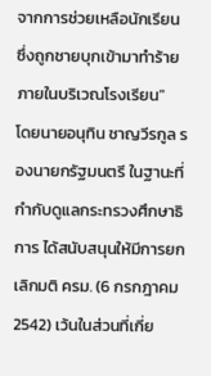จากการช่วยเหลือนักเรียน ซึ่งถูกชายบุกเข้ามาทำร้ายภายในบริเวณโรงเรียน"
โดยนายอนุทิน ชาญวีรกูล รองนายกรัฐมนตรี ในฐานะที่กำกับดูแลกระทรวงศึกษาธิการ ได้สนับสนุนให้มีการยกเลิกมติ ครม. (6 กรกฎาคม 2542) เว้นในส่วนที่เกี่ย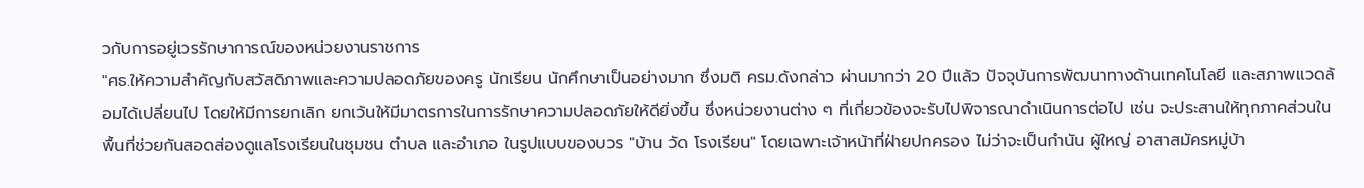วกับการอยู่เวรรักษาการณ์ของหน่วยงานราชการ
"ศธ.ให้ความสำคัญกับสวัสดิภาพและความปลอดภัยของครู นักเรียน นักศึกษาเป็นอย่างมาก ซึ่งมติ ครม.ดังกล่าว ผ่านมากว่า 20 ปีแล้ว ปัจจุบันการพัฒนาทางด้านเทคโนโลยี และสภาพแวดล้อมได้เปลี่ยนไป โดยให้มีการยกเลิก ยกเว้นให้มีมาตรการในการรักษาความปลอดภัยให้ดียิ่งขึ้น ซึ่งหน่วยงานต่าง ๆ ที่เกี่ยวข้องจะรับไปพิจารณาดำเนินการต่อไป เช่น จะประสานให้ทุกภาคส่วนในพื้นที่ช่วยกันสอดส่องดูแลโรงเรียนในชุมชน ตำบล และอำเภอ ในรูปแบบของบวร "บ้าน วัด โรงเรียน" โดยเฉพาะเจ้าหน้าที่ฝ่ายปกครอง ไม่ว่าจะเป็นกำนัน ผู้ใหญ่ อาสาสมัครหมู่บ้า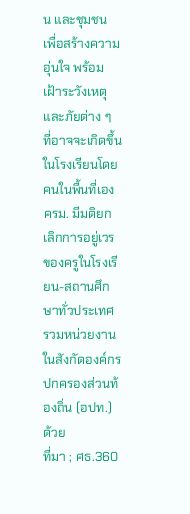น และชุมชน เพื่อสร้างความอุ่นใจ พร้อมเฝ้าระวังเหตุและภัยต่าง ๆ ที่อาจจะเกิดขึ้นในโรงเรียนโดยคนในพื้นที่เอง
ครม. มีมติยกเลิกการอยู่เวรของครูในโรงเรียน-สถานศึกษาทั่วประเทศ รวมหน่วยงานในสังกัดองค์กรปกครองส่วนท้องถิ่น (อปท.) ด้วย
ที่มา ; ศธ.360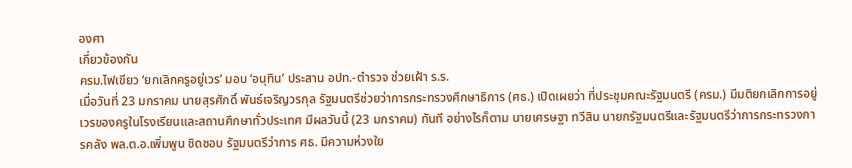องศา
เกี่ยวข้องกัน
ครม.ไฟเขียว ‘ยกเลิกครูอยู่เวร’ มอบ ‘อนุทิน’ ประสาน อปท.-ตำรวจ ช่วยเฝ้า ร.ร.
เมื่อวันที่ 23 มกราคม นายสุรศักดิ์ พันธ์เจริญวรกุล รัฐมนตรีช่วยว่าการกระทรวงศึกษาธิการ (ศธ.) เปิดเผยว่า ที่ประชุมคณะรัฐมนตรี (ครม.) มีมติยกเลิกการอยู่เวรของครูในโรงเรียนและสถานศึกษาทั่วประเทศ มีผลวันนี้ (23 มกราคม) ทันที อย่างไรก็ตาม นายเศรษฐา ทวีสิน นายกรัฐมนตรีและรัฐมนตรีว่าการกระทรวงการคลัง พล.ต.อ.เพิ่มพูน ชิดชอบ รัฐมนตรีว่าการ ศธ. มีความห่วงใย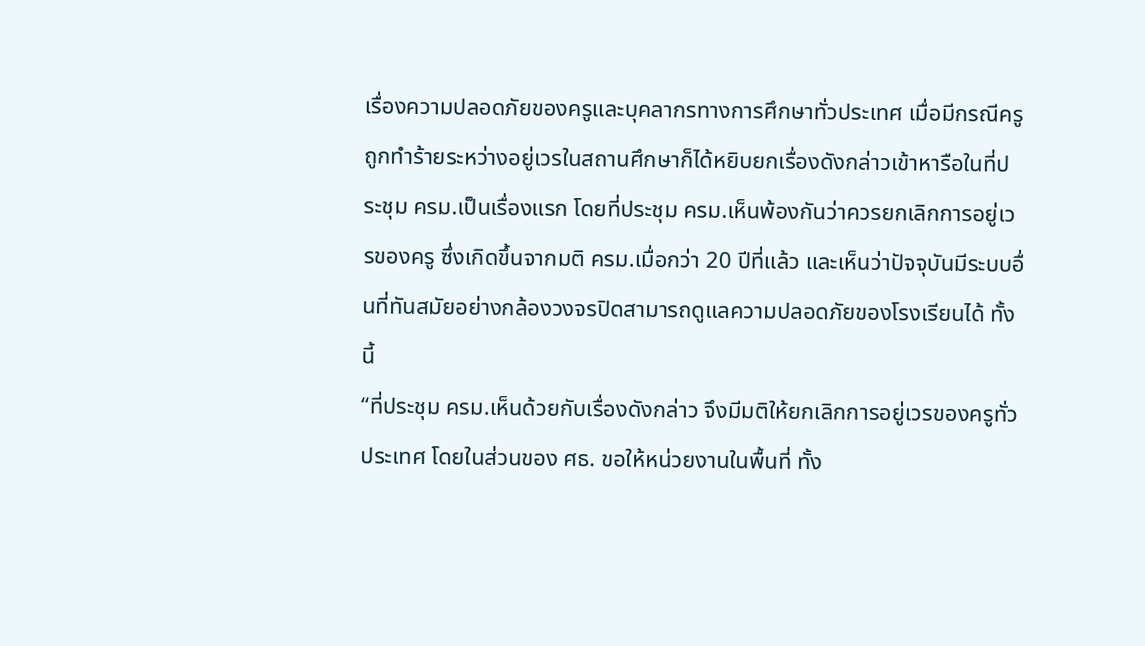เรื่องความปลอดภัยของครูและบุคลากรทางการศึกษาทั่วประเทศ เมื่อมีกรณีครูถูกทำร้ายระหว่างอยู่เวรในสถานศึกษาก็ได้หยิบยกเรื่องดังกล่าวเข้าหารือในที่ประชุม ครม.เป็นเรื่องแรก โดยที่ประชุม ครม.เห็นพ้องกันว่าควรยกเลิกการอยู่เวรของครู ซึ่งเกิดขึ้นจากมติ ครม.เมื่อกว่า 20 ปีที่แล้ว และเห็นว่าปัจจุบันมีระบบอื่นที่ทันสมัยอย่างกล้องวงจรปิดสามารถดูแลความปลอดภัยของโรงเรียนได้ ทั้งนี้
“ที่ประชุม ครม.เห็นด้วยกับเรื่องดังกล่าว จึงมีมติให้ยกเลิกการอยู่เวรของครูทั่วประเทศ โดยในส่วนของ ศธ. ขอให้หน่วยงานในพื้นที่ ทั้ง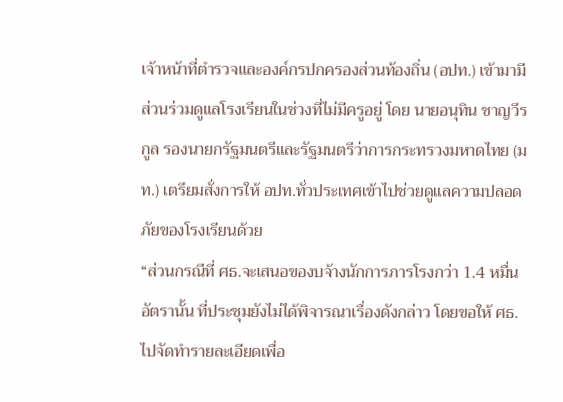เจ้าหน้าที่ตำรวจและองค์กรปกครองส่วนท้องถิ่น (อปท.) เข้ามามีส่วนร่วมดูแลโรงเรียนในช่วงที่ไม่มีครูอยู่ โดย นายอนุทิน ชาญวีรกูล รองนายกรัฐมนตรีและรัฐมนตรีว่าการกระทรวงมหาดไทย (มท.) เตรียมสั่งการให้ อปท.ทั่วประเทศเข้าไปช่วยดูแลความปลอดภัยของโรงเรียนด้วย
“ส่วนกรณีที่ ศธ.จะเสนอของบจ้างนักการภารโรงกว่า 1.4 หมื่นอัตรานั้น ที่ประชุมยังไม่ได้พิจารณาเรื่องดังกล่าว โดยขอให้ ศธ.ไปจัดทำรายละเอียดเพื่อ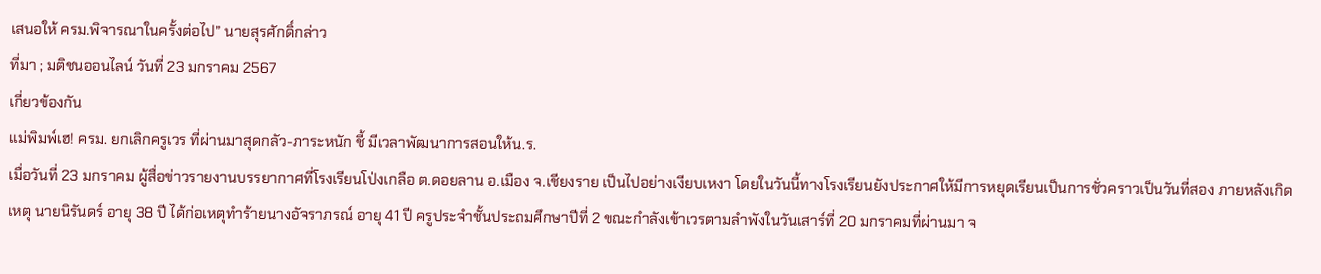เสนอให้ ครม.พิจารณาในครั้งต่อไป” นายสุรศักดิ์กล่าว
ที่มา ; มติชนออนไลน์ วันที่ 23 มกราคม 2567
เกี่ยวข้องกัน
แม่พิมพ์เฮ! ครม. ยกเลิกครูเวร ที่ผ่านมาสุดกลัว-ภาระหนัก ชี้ มีเวลาพัฒนาการสอนให้น.ร.
เมื่อวันที่ 23 มกราคม ผู้สื่อข่าวรายงานบรรยากาศที่โรงเรียนโป่งเกลือ ต.ดอยลาน อ.เมือง จ.เชียงราย เป็นไปอย่างเงียบเหงา โดยในวันนี้ทางโรงเรียนยังประกาศให้มีการหยุดเรียนเป็นการชั่วคราวเป็นวันที่สอง ภายหลังเกิดเหตุ นายนิรันดร์ อายุ 38 ปี ได้ก่อเหตุทำร้ายนางอัจราภรณ์ อายุ 41 ปี ครูประจำชั้นประถมศึกษาปีที่ 2 ขณะกำลังเข้าเวรตามลำพังในวันเสาร์ที่ 20 มกราคมที่ผ่านมา จ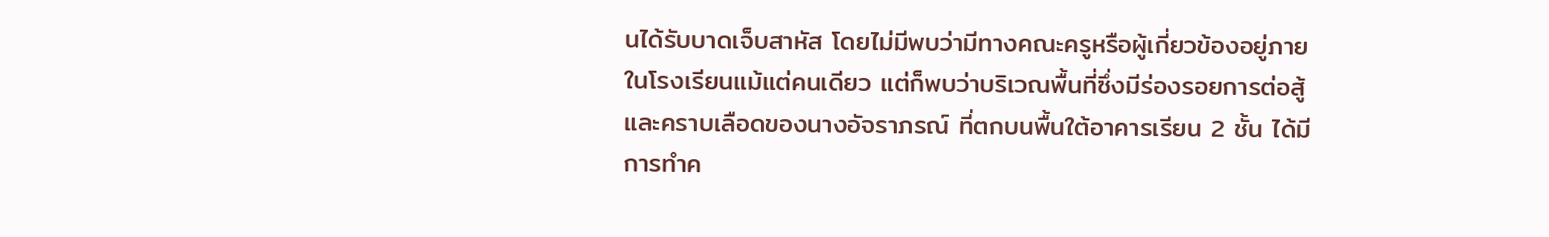นได้รับบาดเจ็บสาหัส โดยไม่มีพบว่ามีทางคณะครูหรือผู้เกี่ยวข้องอยู่ภายในโรงเรียนแม้แต่คนเดียว แต่ก็พบว่าบริเวณพื้นที่ซึ่งมีร่องรอยการต่อสู้และคราบเลือดของนางอัจราภรณ์ ที่ตกบนพื้นใต้อาคารเรียน 2 ชั้น ได้มีการทำค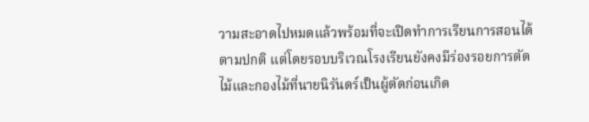วามสะอาดไปหมดแล้วพร้อมที่จะเปิดทำการเรียนการสอนได้ตามปกติ แต่โดยรอบบริเวณโรงเรียนยังคงมีร่องรอยการตัดไม้และกองไม้ที่นายนิรันดร์เป็นผู้ตัดก่อนเกิด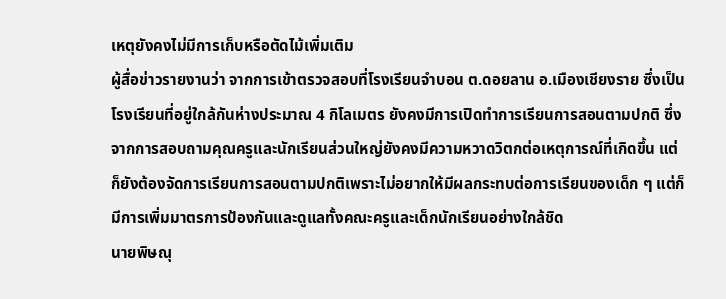เหตุยังคงไม่มีการเก็บหรือตัดไม้เพิ่มเติม
ผู้สื่อข่าวรายงานว่า จากการเข้าตรวจสอบที่โรงเรียนจำบอน ต.ดอยลาน อ.เมืองเชียงราย ซึ่งเป็นโรงเรียนที่อยู่ใกล้กันห่างประมาณ 4 กิโลเมตร ยังคงมีการเปิดทำการเรียนการสอนตามปกติ ซึ่งจากการสอบถามคุณครูและนักเรียนส่วนใหญ่ยังคงมีความหวาดวิตกต่อเหตุการณ์ที่เกิดขึ้น แต่ก็ยังต้องจัดการเรียนการสอนตามปกติเพราะไม่อยากให้มีผลกระทบต่อการเรียนของเด็ก ๆ แต่ก็มีการเพิ่มมาตรการป้องกันและดูแลทั้งคณะครูและเด็กนักเรียนอย่างใกล้ชิด
นายพิษณุ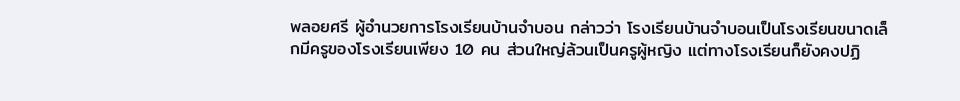พลอยศรี ผู้อำนวยการโรงเรียนบ้านจำบอน กล่าวว่า โรงเรียนบ้านจำบอนเป็นโรงเรียนขนาดเล็กมีครูของโรงเรียนเพียง 10 คน ส่วนใหญ่ล้วนเป็นครูผู้หญิง แต่ทางโรงเรียนก็ยังคงปฏิ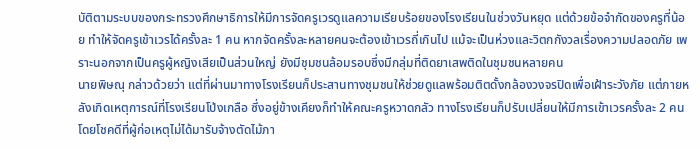บัติตามระบบของกระทรวงศึกษาธิการให้มีการจัดครูเวรดูแลความเรียบร้อยของโรงเรียนในช่วงวันหยุด แต่ด้วยข้อจำกัดของครูที่น้อย ทำให้จัดครูเข้าเวรได้ครั้งละ 1 คน หากจัดครั้งละหลายคนจะต้องเข้าเวรถี่เกินไป แม้จะเป็นห่วงและวิตกกังวลเรื่องความปลอดภัย เพราะนอกจากเป็นครูผู้หญิงเสียเป็นส่วนใหญ่ ยังมีชุมชนล้อมรอบซึ่งมีกลุ่มที่ติดยาเสพติดในชุมชนหลายคน
นายพิษณุ กล่าวด้วยว่า แต่ที่ผ่านมาทางโรงเรียนก็ประสานทางชุมชนให้ช่วยดูแลพร้อมติตดั้งกล้องวงจรปิดเพื่อเฝ้าระวังภัย แต่ภายหลังเกิดเหตุการณ์ที่โรงเรียนโป่งเกลือ ซึ่งอยู่ข้างเคียงก็ทำให้คณะครูหวาดกลัว ทางโรงเรียนก็ปรับเปลี่ยนให้มีการเข้าเวรครั้งละ 2 คน โดยโชคดีที่ผู้ก่อเหตุไม่ได้มารับจ้างตัดไม้ภา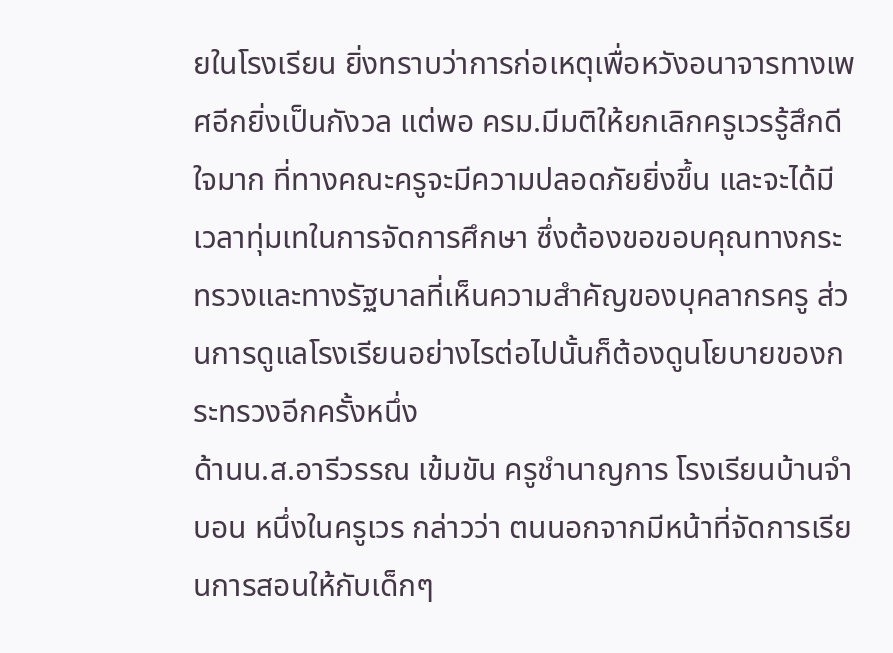ยในโรงเรียน ยิ่งทราบว่าการก่อเหตุเพื่อหวังอนาจารทางเพศอีกยิ่งเป็นกังวล แต่พอ ครม.มีมติให้ยกเลิกครูเวรรู้สึกดีใจมาก ที่ทางคณะครูจะมีความปลอดภัยยิ่งขึ้น และจะได้มีเวลาทุ่มเทในการจัดการศึกษา ซึ่งต้องขอขอบคุณทางกระทรวงและทางรัฐบาลที่เห็นความสำคัญของบุคลากรครู ส่วนการดูแลโรงเรียนอย่างไรต่อไปนั้นก็ต้องดูนโยบายของกระทรวงอีกครั้งหนึ่ง
ด้านน.ส.อารีวรรณ เข้มขัน ครูชำนาญการ โรงเรียนบ้านจำบอน หนึ่งในครูเวร กล่าวว่า ตนนอกจากมีหน้าที่จัดการเรียนการสอนให้กับเด็กๆ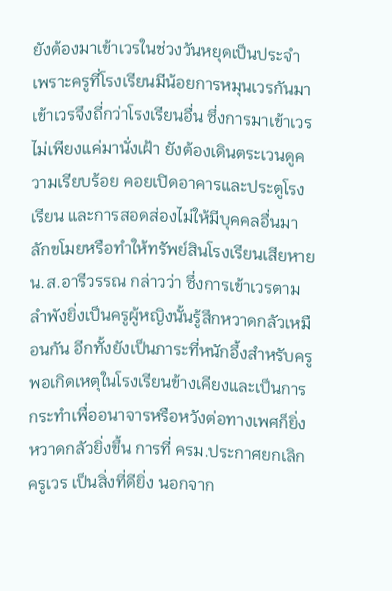ยังต้องมาเข้าเวรในช่วงวันหยุดเป็นประจำ เพราะครูที่โรงเรียนมีน้อยการหมุนเวรกันมาเข้าเวรจึงถี่กว่าโรงเรียนอื่น ซึ่งการมาเข้าเวรไม่เพียงแค่มานั่งเฝ้า ยังต้องเดินตระเวนดูความเรียบร้อย คอยเปิดอาคารและประตูโรงเรียน และการสอดส่องไม่ให้มีบุคคลอื่นมาลักขโมยหรือทำให้ทรัพย์สินโรงเรียนเสียหาย
น.ส.อารีวรรณ กล่าวว่า ซึ่งการเข้าเวรตามลำพังยิ่งเป็นครูผู้หญิงนั้นรู้สึกหวาดกลัวเหมือนกัน อีกทั้งยังเป็นภาระที่หนักอึ้งสำหรับครู พอเกิดเหตุในโรงเรียนข้างเคียงและเป็นการกระทำเพื่ออนาจารหรือหวังต่อทางเพศก็ยิ่งหวาดกลัวยิ่งขึ้น การที่ ครม.ประกาศยกเลิกครูเวร เป็นสิ่งที่ดียิ่ง นอกจาก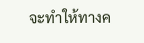จะทำให้ทางค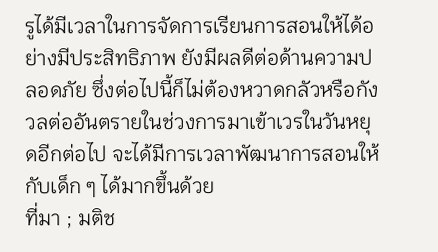รูได้มีเวลาในการจัดการเรียนการสอนให้ได้อย่างมีประสิทธิภาพ ยังมีผลดีต่อด้านความปลอดภัย ซึ่งต่อไปนี้ก็ไม่ต้องหวาดกลัวหรือกังวลต่ออันตรายในช่วงการมาเข้าเวรในวันหยุดอีกต่อไป จะได้มีการเวลาพัฒนาการสอนให้กับเด็ก ๆ ได้มากขึ้นด้วย
ที่มา ; มติช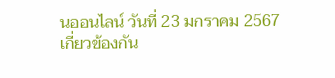นออนไลน์ วันที่ 23 มกราคม 2567
เกี่ยวข้องกัน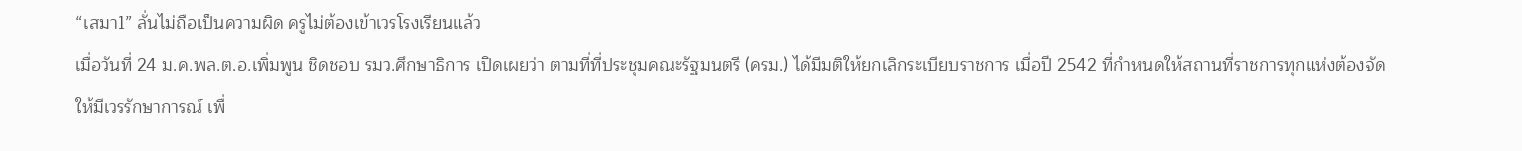“เสมา1” ลั่นไม่ถือเป็นความผิด ครูไม่ต้องเข้าเวรโรงเรียนแล้ว
เมื่อวันที่ 24 ม.ค.พล.ต.อ.เพิ่มพูน ชิดชอบ รมว.ศึกษาธิการ เปิดเผยว่า ตามที่ที่ประชุมคณะรัฐมนตรี (ครม.) ได้มีมติให้ยกเลิกระเบียบราชการ เมื่อปี 2542 ที่กำหนดให้สถานที่ราชการทุกแห่งต้องจัดให้มีเวรรักษาการณ์ เพื่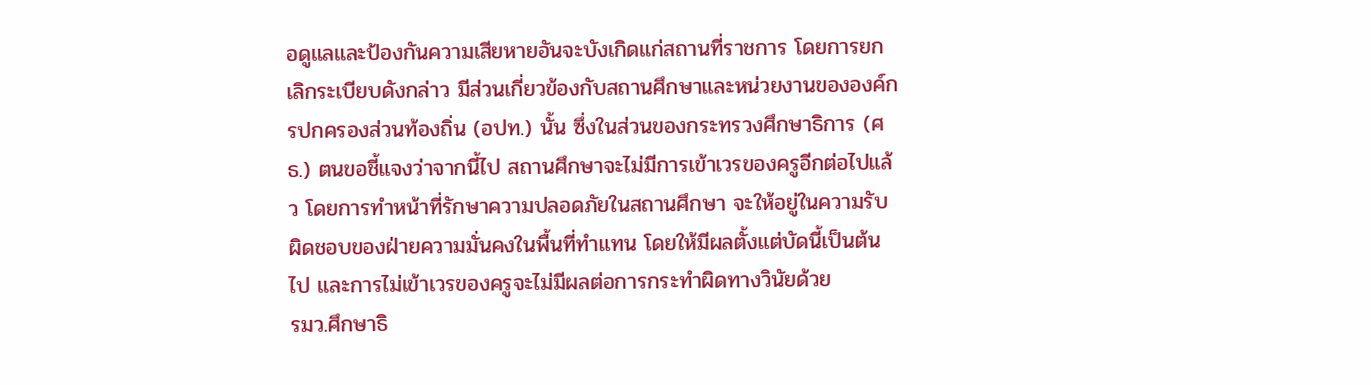อดูแลและป้องกันความเสียหายอันจะบังเกิดแก่สถานที่ราชการ โดยการยกเลิกระเบียบดังกล่าว มีส่วนเกี่ยวข้องกับสถานศึกษาและหน่วยงานขององค์กรปกครองส่วนท้องถิ่น (อปท.) นั้น ซึ่งในส่วนของกระทรวงศึกษาธิการ (ศธ.) ตนขอชี้แจงว่าจากนี้ไป สถานศึกษาจะไม่มีการเข้าเวรของครูอีกต่อไปแล้ว โดยการทำหน้าที่รักษาความปลอดภัยในสถานศึกษา จะให้อยู่ในความรับผิดชอบของฝ่ายความมั่นคงในพื้นที่ทำแทน โดยให้มีผลตั้งแต่บัดนี้เป็นต้นไป และการไม่เข้าเวรของครูจะไม่มีผลต่อการกระทำผิดทางวินัยด้วย
รมว.ศึกษาธิ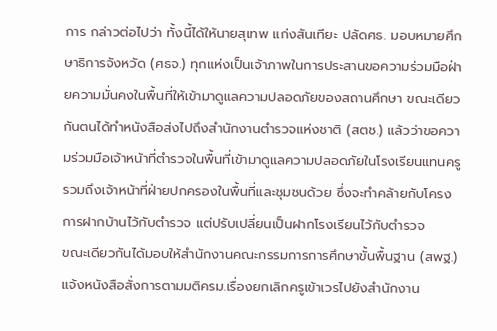การ กล่าวต่อไปว่า ทั้งนี้ได้ให้นายสุเทพ แก่งสันเทียะ ปลัดศธ. มอบหมายศึกษาธิการจังหวัด (ศธจ.) ทุกแห่งเป็นเจ้าภาพในการประสานขอความร่วมมือฝ่ายความมั่นคงในพื้นที่ให้เข้ามาดูแลความปลอดภัยของสถานศึกษา ขณะเดียวกันตนได้ทำหนังสือส่งไปถึงสำนักงานตำรวจแห่งชาติ (สตช.) แล้วว่าขอความร่วมมือเจ้าหน้าที่ตำรวจในพื้นที่เข้ามาดูแลความปลอดภัยในโรงเรียนแทนครู รวมถึงเจ้าหน้าที่ฝ่ายปกครองในพื้นที่และชุมชนด้วย ซึ่งจะทำคล้ายกับโครงการฝากบ้านไว้กับตำรวจ แต่ปรับเปลี่ยนเป็นฝากโรงเรียนไว้กับตำรวจ
ขณะเดียวกันได้มอบให้สำนักงานคณะกรรมการการศึกษาขั้นพื้นฐาน (สพฐ.) แจ้งหนังสือสั่งการตามมติครม.เรื่องยกเลิกครูเข้าเวรไปยังสำนักงาน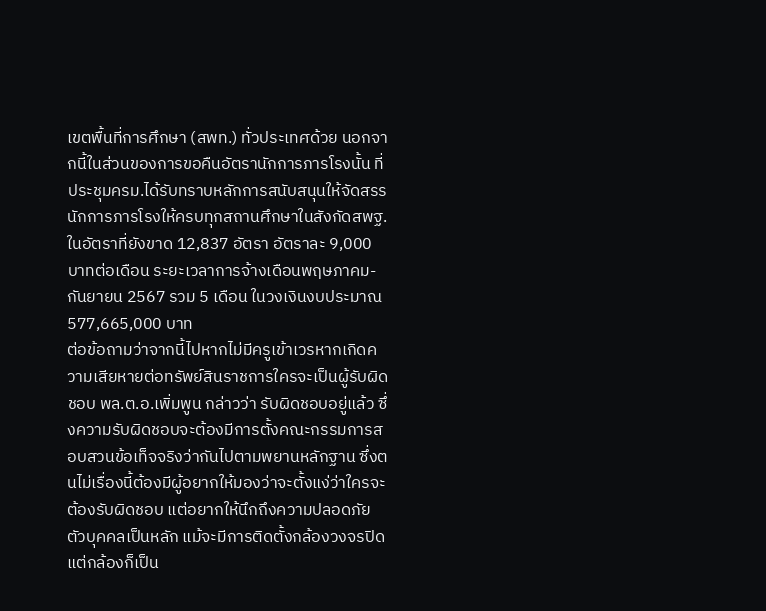เขตพื้นที่การศึกษา (สพท.) ทั่วประเทศด้วย นอกจากนี้ในส่วนของการขอคืนอัตรานักการภารโรงนั้น ที่ประชุมครม.ได้รับทราบหลักการสนับสนุนให้จัดสรรนักการภารโรงให้ครบทุกสถานศึกษาในสังกัดสพฐ.ในอัตราที่ยังขาด 12,837 อัตรา อัตราละ 9,000 บาทต่อเดือน ระยะเวลาการจ้างเดือนพฤษภาคม-กันยายน 2567 รวม 5 เดือน ในวงเงินงบประมาณ 577,665,000 บาท
ต่อข้อถามว่าจากนี้ไปหากไม่มีครูเข้าเวรหากเกิดความเสียหายต่อทรัพย์สินราชการใครจะเป็นผู้รับผิดชอบ พล.ต.อ.เพิ่มพูน กล่าวว่า รับผิดชอบอยู่แล้ว ซึ่งความรับผิดชอบจะต้องมีการตั้งคณะกรรมการสอบสวนข้อเท็จจริงว่ากันไปตามพยานหลักฐาน ซึ่งตนไม่เรื่องนี้ต้องมีผู้อยากให้มองว่าจะตั้งแง่ว่าใครจะต้องรับผิดชอบ แต่อยากให้นึกถึงความปลอดภัยตัวบุคคลเป็นหลัก แม้จะมีการติดตั้งกล้องวงจรปิดแต่กล้องก็เป็น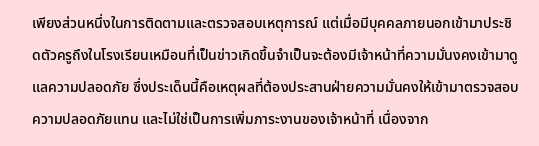เพียงส่วนหนึ่งในการติดตามและตรวจสอบเหตุการณ์ แต่เมื่อมีบุคคลภายนอกเข้ามาประชิดตัวครูถึงในโรงเรียนเหมือนที่เป็นข่าวเกิดขึ้นจำเป็นจะต้องมีเจ้าหน้าที่ความมั่นงคงเข้ามาดูแลความปลอดภัย ซึ่งประเด็นนี้คือเหตุผลที่ต้องประสานฝ่ายความมั่นคงให้เข้ามาตรวจสอบความปลอดภัยแทน และไม่ใช่เป็นการเพิ่มภาระงานของเจ้าหน้าที่ เนื่องจาก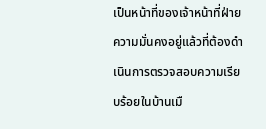เป็นหน้าที่ของเจ้าหน้าที่ฝ่ายความมั่นคงอยู่แล้วที่ต้องดำเนินการตรวจสอบความเรียบร้อยในบ้านเมื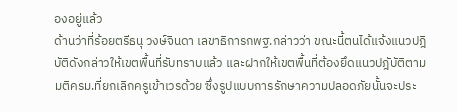องอยู่แล้ว
ด้านว่าที่ร้อยตรีธนุ วงษ์จินดา เลขาธิการกพฐ.กล่าวว่า ขณะนี้ตนได้แจ้งแนวปฎิบัติดังกล่าวให้เขตพื้นที่รับทราบแล้ว และฝากให้เขตพื้นที่ต้องยึดแนวปฎับัติตามมติครม.ที่ยกเลิกครูเข้าเวรด้วย ซึ่งรูปแบบการรักษาความปลอดภัยนั้นจะประ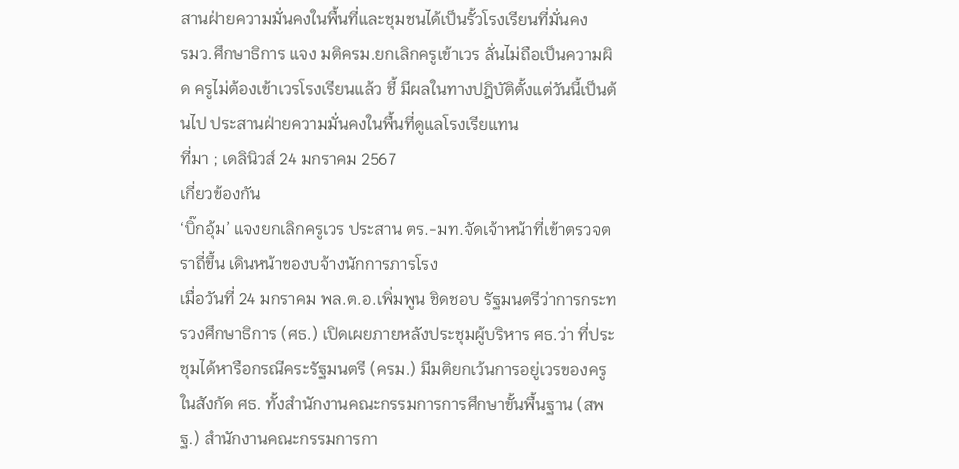สานฝ่ายความมั่นคงในพื้นที่และชุมชนได้เป็นรั้วโรงเรียนที่มั่นคง
รมว.ศึกษาธิการ แจง มติครม.ยกเลิกครูเข้าเวร ลั่นไม่ถือเป็นความผิด ครูไม่ต้องเข้าเวรโรงเรียนแล้ว ชี้ มีผลในทางปฎิบัติตั้งแต่วันนี้เป็นต้นไป ประสานฝ่ายความมั่นคงในพื้นที่ดูแลโรงเรียแทน
ที่มา ; เดลินิวส์ 24 มกราคม 2567
เกี่ยวข้องกัน
‘บิ๊กอุ้ม’ แจงยกเลิกครูเวร ประสาน ตร.-มท.จัดเจ้าหน้าที่เข้าตรวจตราถี่ขึ้น เดินหน้าของบจ้างนักการภารโรง
เมื่อวันที่ 24 มกราคม พล.ต.อ.เพิ่มพูน ชิดชอบ รัฐมนตรีว่าการกระทรวงศึกษาธิการ (ศธ.) เปิดเผยภายหลังประชุมผู้บริหาร ศธ.ว่า ที่ประชุมได้หารือกรณีคระรัฐมนตรี (ครม.) มีมติยกเว้นการอยู่เวรของครูในสังกัด ศธ. ทั้งสำนักงานคณะกรรมการการศึกษาขั้นพื้นฐาน (สพฐ.) สำนักงานคณะกรรมการกา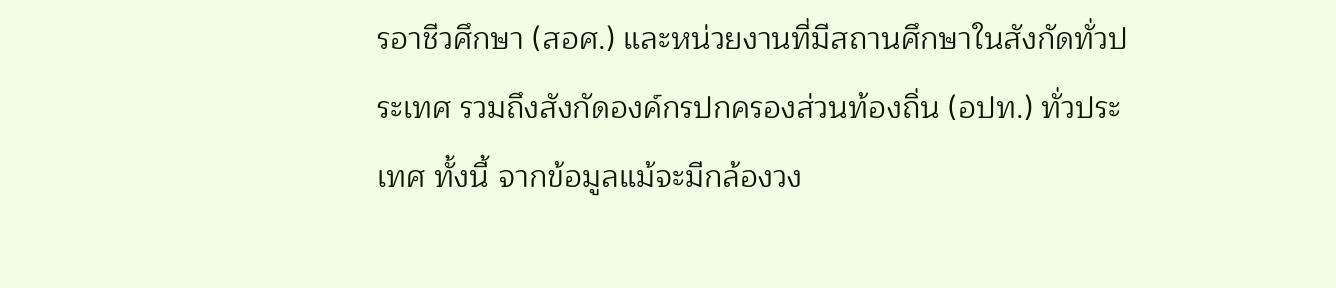รอาชีวศึกษา (สอศ.) และหน่วยงานที่มีสถานศึกษาในสังกัดทั่วประเทศ รวมถึงสังกัดองค์กรปกครองส่วนท้องถิ่น (อปท.) ทั่วประเทศ ทั้งนี้ จากข้อมูลแม้จะมีกล้องวง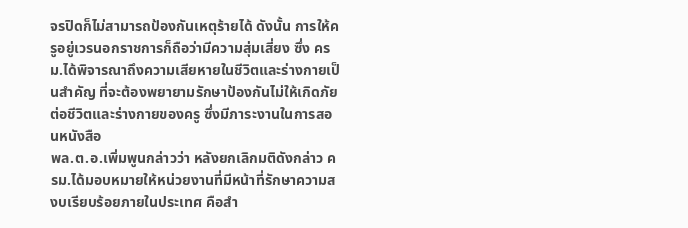จรปิดก็ไม่สามารถป้องกันเหตุร้ายได้ ดังนั้น การให้ครูอยู่เวรนอกราชการก็ถือว่ามีความสุ่มเสี่ยง ซึ่ง ครม.ได้พิจารณาถึงความเสียหายในชีวิตและร่างกายเป็นสำคัญ ที่จะต้องพยายามรักษาป้องกันไม่ให้เกิดภัยต่อชีวิตและร่างกายของครู ซึ่งมีภาระงานในการสอนหนังสือ
พล.ต.อ.เพิ่มพูนกล่าวว่า หลังยกเลิกมติดังกล่าว ครม.ได้มอบหมายให้หน่วยงานที่มีหน้าที่รักษาความสงบเรียบร้อยภายในประเทศ คือสำ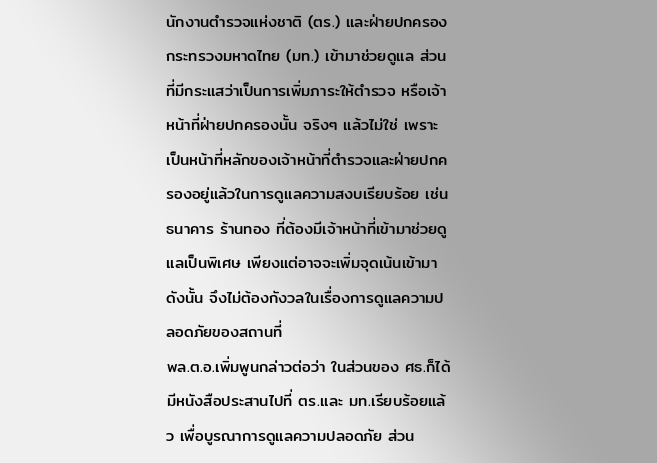นักงานตำรวจแห่งชาติ (ตร.) และฝ่ายปกครอง กระทรวงมหาดไทย (มท.) เข้ามาช่วยดูแล ส่วนที่มีกระแสว่าเป็นการเพิ่มภาระให้ตำรวจ หรือเจ้าหน้าที่ฝ่ายปกครองนั้น จริงๆ แล้วไม่ใช่ เพราะเป็นหน้าที่หลักของเจ้าหน้าที่ตำรวจและฝ่ายปกครองอยู่แล้วในการดูแลความสงบเรียบร้อย เช่น ธนาคาร ร้านทอง ที่ต้องมีเจ้าหน้าที่เข้ามาช่วยดูแลเป็นพิเศษ เพียงแต่อาจจะเพิ่มจุดเน้นเข้ามา ดังนั้น จึงไม่ต้องกังวลในเรื่องการดูแลความปลอดภัยของสถานที่
พล.ต.อ.เพิ่มพูนกล่าวต่อว่า ในส่วนของ ศธ.ก็ได้มีหนังสือประสานไปที่ ตร.และ มท.เรียบร้อยแล้ว เพื่อบูรณาการดูแลความปลอดภัย ส่วน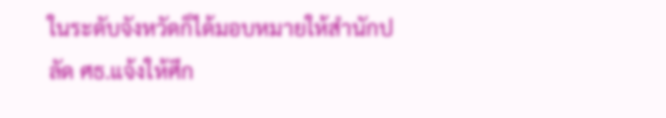ในระดับจังหวัดก็ได้มอบหมายให้สำนักปลัด ศธ.แจ้งให้ศึก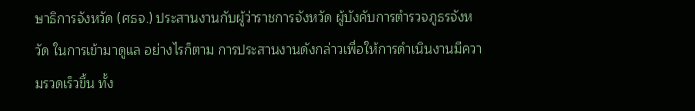ษาธิการจังหวัด (ศธจ.) ประสานงานกับผู้ว่าราชการจังหวัด ผู้บังคับการตำรวจภูธรจังหวัด ในการเข้ามาดูแล อย่างไรก็ตาม การประสานงานดังกล่าวเพื่อให้การดำเนินงานมีความรวดเร็วขึ้น ทั้ง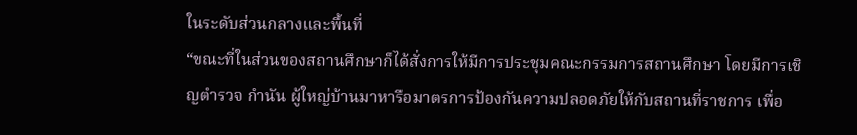ในระดับส่วนกลางและพื้นที่
“ขณะที่ในส่วนของสถานศึกษาก็ได้สั่งการให้มีการประชุมคณะกรรมการสถานศึกษา โดยมีการเชิญตำรวจ กำนัน ผู้ใหญ่บ้านมาหารือมาตรการป้องกันความปลอดภัยให้กับสถานที่ราชการ เพื่อ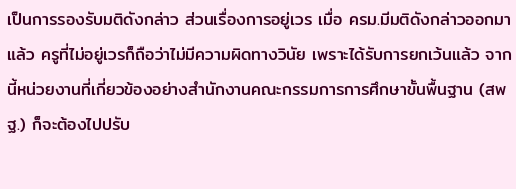เป็นการรองรับมติดังกล่าว ส่วนเรื่องการอยู่เวร เมื่อ ครม.มีมติดังกล่าวออกมาแล้ว ครูที่ไม่อยู่เวรก็ถือว่าไม่มีความผิดทางวินัย เพราะได้รับการยกเว้นแล้ว จากนี้หน่วยงานที่เกี่ยวข้องอย่างสำนักงานคณะกรรมการการศึกษาขั้นพื้นฐาน (สพฐ.) ก็จะต้องไปปรับ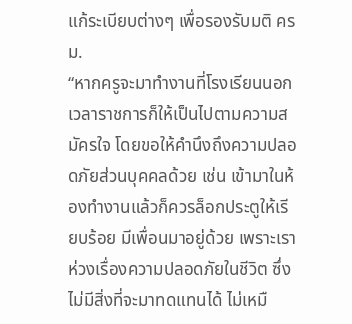แก้ระเบียบต่างๆ เพื่อรองรับมติ ครม.
“หากครูจะมาทำงานที่โรงเรียนนอกเวลาราชการก็ให้เป็นไปตามความสมัครใจ โดยขอให้คำนึงถึงความปลอดภัยส่วนบุคคลด้วย เช่น เข้ามาในห้องทำงานแล้วก็ควรล็อกประตูให้เรียบร้อย มีเพื่อนมาอยู่ด้วย เพราะเราห่วงเรื่องความปลอดภัยในชีวิต ซึ่งไม่มีสิ่งที่จะมาทดแทนได้ ไม่เหมื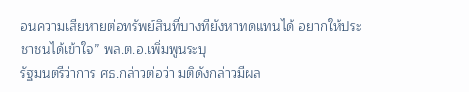อนความเสียหายต่อทรัพย์สินที่บางทียังหาทดแทนได้ อยากให้ประชาชนได้เข้าใจ” พล.ต.อ.เพิ่มพูนระบุ
รัฐมนตรีว่าการ ศธ.กล่าวต่อว่า มติดังกล่าวมีผล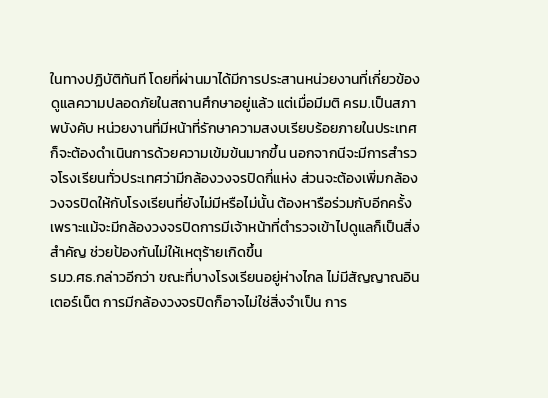ในทางปฏิบัติทันที โดยที่ผ่านมาได้มีการประสานหน่วยงานที่เกี่ยวข้องดูแลความปลอดภัยในสถานศึกษาอยู่แล้ว แต่เมื่อมีมติ ครม.เป็นสภาพบังคับ หน่วยงานที่มีหน้าที่รักษาความสงบเรียบร้อยภายในประเทศก็จะต้องดำเนินการด้วยความเข้มข้นมากขึ้น นอกจากนีจะมีการสำรวจโรงเรียนทั่วประเทศว่ามีกล้องวงจรปิดกี่แห่ง ส่วนจะต้องเพิ่มกล้องวงจรปิดให้กับโรงเรียนที่ยังไม่มีหรือไม่นั้น ต้องหารือร่วมกับอีกครั้ง เพราะแม้จะมีกล้องวงจรปิดการมีเจ้าหน้าที่ตำรวจเข้าไปดูแลก็เป็นสิ่งสำคัญ ช่วยป้องกันไม่ให้เหตุร้ายเกิดขึ้น
รมว.ศธ.กล่าวอีกว่า ขณะที่บางโรงเรียนอยู่ห่างไกล ไม่มีสัญญาณอินเตอร์เน็ต การมีกล้องวงจรปิดก็อาจไม่ใช่สิ่งจำเป็น การ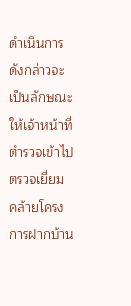ดำเนินการดังกล่าวจะเป็นลักษณะให้เจ้าหน้าที่ตำรวจเข้าไปตรวจเยี่ยม คล้ายโครงการฝากบ้าน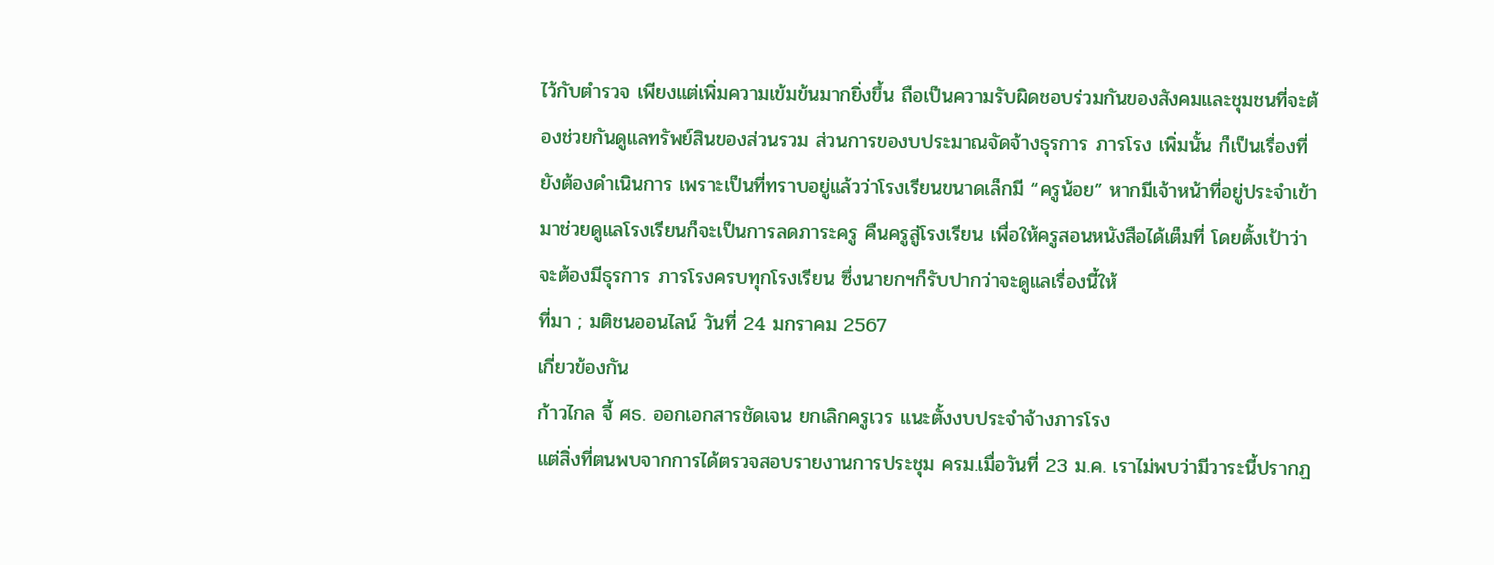ไว้กับตำรวจ เพียงแต่เพิ่มความเข้มข้นมากยิ่งขึ้น ถือเป็นความรับผิดชอบร่วมกันของสังคมและชุมชนที่จะต้องช่วยกันดูแลทรัพย์สินของส่วนรวม ส่วนการของบประมาณจัดจ้างธุรการ ภารโรง เพิ่มนั้น ก็เป็นเรื่องที่ยังต้องดำเนินการ เพราะเป็นที่ทราบอยู่แล้วว่าโรงเรียนขนาดเล็กมี “ครูน้อย” หากมีเจ้าหน้าที่อยู่ประจำเข้ามาช่วยดูแลโรงเรียนก็จะเป็นการลดภาระครู คืนครูสู่โรงเรียน เพื่อให้ครูสอนหนังสือได้เต็มที่ โดยตั้งเป้าว่าจะต้องมีธุรการ ภารโรงครบทุกโรงเรียน ซึ่งนายกฯก็รับปากว่าจะดูแลเรื่องนี้ให้
ที่มา ; มติชนออนไลน์ วันที่ 24 มกราคม 2567
เกี่ยวข้องกัน
ก้าวไกล จี้ ศธ. ออกเอกสารชัดเจน ยกเลิกครูเวร แนะตั้งงบประจำจ้างภารโรง
แต่สิ่งที่ตนพบจากการได้ตรวจสอบรายงานการประชุม ครม.เมื่อวันที่ 23 ม.ค. เราไม่พบว่ามีวาระนี้ปรากฏ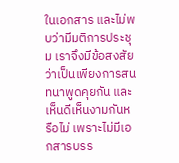ในเอกสาร และไม่พบว่ามีมติการประชุม เราจึงมีข้อสงสัยว่าเป็นเพียงการสนทนาพูดคุยกัน และเห็นดีเห็นงามกันหรือไม่ เพราะไม่มีเอกสารบรร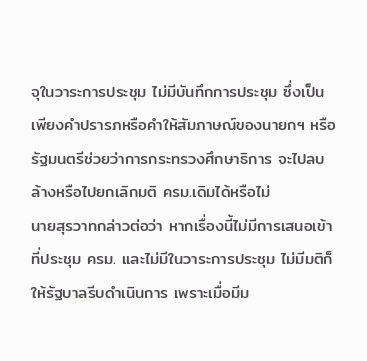จุในวาระการประชุม ไม่มีบันทึกการประชุม ซึ่งเป็นเพียงคำปรารภหรือคำให้สัมภาษณ์ของนายกฯ หรือรัฐมนตรีช่วยว่าการกระทรวงศึกษาธิการ จะไปลบล้างหรือไปยกเลิกมติ ครม.เดิมได้หรือไม่
นายสุรวาทกล่าวต่อว่า หากเรื่องนี้ไม่มีการเสนอเข้าที่ประชุม ครม. และไม่มีในวาระการประชุม ไม่มีมติก็ให้รัฐบาลรีบดำเนินการ เพราะเมื่อมีม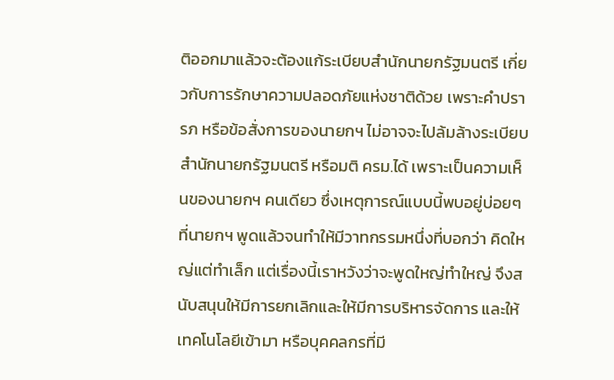ติออกมาแล้วจะต้องแก้ระเบียบสำนักนายกรัฐมนตรี เกี่ยวกับการรักษาความปลอดภัยแห่งชาติด้วย เพราะคำปรารภ หรือข้อสั่งการของนายกฯ ไม่อาจจะไปล้มล้างระเบียบสำนักนายกรัฐมนตรี หรือมติ ครม.ได้ เพราะเป็นความเห็นของนายกฯ คนเดียว ซึ่งเหตุการณ์แบบนี้พบอยู่บ่อยๆ ที่นายกฯ พูดแล้วจนทำให้มีวาทกรรมหนึ่งที่บอกว่า คิดใหญ่แต่ทำเล็ก แต่เรื่องนี้เราหวังว่าจะพูดใหญ่ทำใหญ่ จึงสนับสนุนให้มีการยกเลิกและให้มีการบริหารจัดการ และให้เทคโนโลยีเข้ามา หรือบุคคลกรที่มี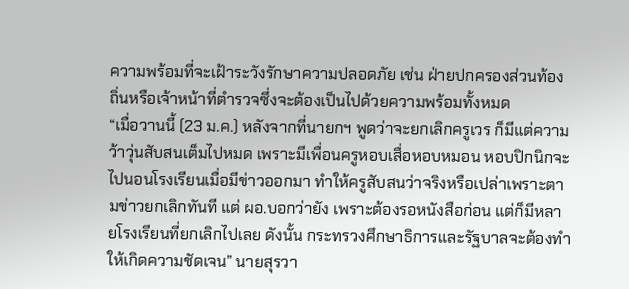ความพร้อมที่จะเฝ้าระวังรักษาความปลอดภัย เช่น ฝ่ายปกครองส่วนท้องถิ่นหรือเจ้าหน้าที่ตำรวจซึ่งจะต้องเป็นไปด้วยความพร้อมทั้งหมด
“เมื่อวานนี้ (23 ม.ค.) หลังจากที่นายกฯ พูดว่าจะยกเลิกครูเวร ก็มีแต่ความว้าวุ่นสับสนเต็มไปหมด เพราะมีเพื่อนครูหอบเสื่อหอบหมอน หอบปิกนิกจะไปนอนโรงเรียนเมื่อมีข่าวออกมา ทำให้ครูสับสนว่าจริงหรือเปล่าเพราะตามข่าวยกเลิกทันที แต่ ผอ.บอกว่ายัง เพราะต้องรอหนังสือก่อน แต่ก็มีหลายโรงเรียนที่ยกเลิกไปเลย ดังนั้น กระทรวงศึกษาธิการและรัฐบาลจะต้องทำ ให้เกิดความชัดเจน” นายสุรวา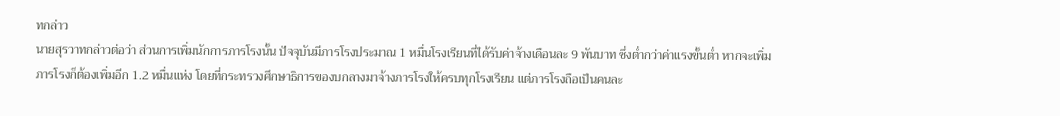ทกล่าว
นายสุรวาทกล่าวต่อว่า ส่วนการเพิ่มนักการภารโรงนั้น ปัจจุบันมีภารโรงประมาณ 1 หมื่นโรงเรียนที่ได้รับค่าจ้างเดือนละ 9 พันบาท ซึ่งต่ำกว่าค่าแรงขั้นต่ำ หากจะเพิ่มภารโรงก็ต้องเพิ่มอีก 1.2 หมื่นแห่ง โดยที่กระทรวงศึกษาธิการของบกลางมาจ้างภารโรงให้ครบทุกโรงเรียน แต่ภารโรงถือเป็นคนละ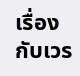เรื่องกับเวร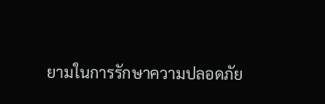ยามในการรักษาความปลอดภัย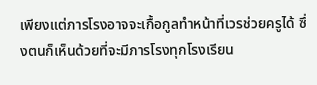เพียงแต่ภารโรงอาจจะเกื้อกูลทำหน้าที่เวรช่วยครูได้ ซึ่งตนก็เห็นด้วยที่จะมีภารโรงทุกโรงเรียน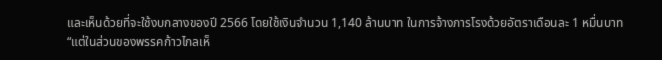และเห็นด้วยที่จะใช้งบกลางของปี 2566 โดยใช้เงินจำนวน 1,140 ล้านบาท ในการจ้างภารโรงด้วยอัตราเดือนละ 1 หมื่นบาท
“แต่ในส่วนของพรรคก้าวไกลเห็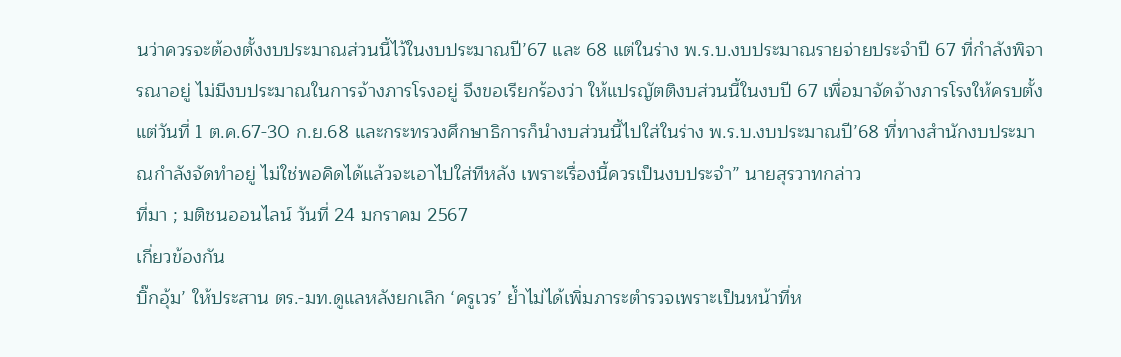นว่าควรจะต้องตั้งงบประมาณส่วนนี้ไว้ในงบประมาณปี’67 และ 68 แต่ในร่าง พ.ร.บ.งบประมาณรายจ่ายประจำปี 67 ที่กำลังพิจารณาอยู่ ไม่มีงบประมาณในการจ้างภารโรงอยู่ จึงขอเรียกร้องว่า ให้แปรญัตติงบส่วนนี้ในงบปี 67 เพื่อมาจัดจ้างภารโรงให้ครบตั้งแต่วันที่ 1 ต.ค.67-30 ก.ย.68 และกระทรวงศึกษาธิการก็นำงบส่วนนี้ไปใส่ในร่าง พ.ร.บ.งบประมาณปี’68 ที่ทางสำนักงบประมาณกำลังจัดทำอยู่ ไม่ใช่พอคิดได้แล้วจะเอาไปใส่ทีหลัง เพราะเรื่องนี้ควรเป็นงบประจำ” นายสุรวาทกล่าว
ที่มา ; มติชนออนไลน์ วันที่ 24 มกราคม 2567
เกี่ยวข้องกัน
บิ๊กอุ้ม’ ให้ประสาน ตร.-มท.ดูแลหลังยกเลิก ‘ครูเวร’ ย้ำไม่ได้เพิ่มภาระตำรวจเพราะเป็นหน้าที่ห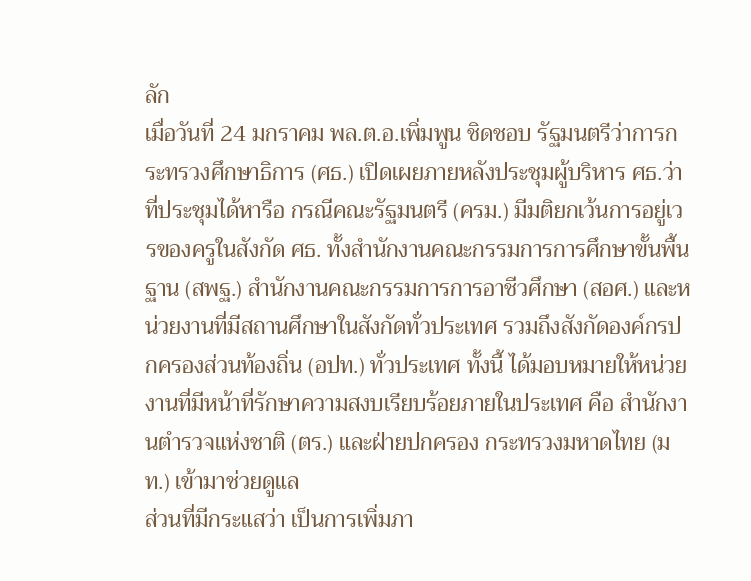ลัก
เมื่อวันที่ 24 มกราคม พล.ต.อ.เพิ่มพูน ชิดชอบ รัฐมนตรีว่าการกระทรวงศึกษาธิการ (ศธ.) เปิดเผยภายหลังประชุมผู้บริหาร ศธ.ว่า ที่ประชุมได้หารือ กรณีคณะรัฐมนตรี (ครม.) มีมติยกเว้นการอยู่เวรของครูในสังกัด ศธ. ทั้งสำนักงานคณะกรรมการการศึกษาขั้นพื้นฐาน (สพฐ.) สำนักงานคณะกรรมการการอาชีวศึกษา (สอศ.) และหน่วยงานที่มีสถานศึกษาในสังกัดทั่วประเทศ รวมถึงสังกัดองค์กรปกครองส่วนท้องถิ่น (อปท.) ทั่วประเทศ ทั้งนี้ ได้มอบหมายให้หน่วยงานที่มีหน้าที่รักษาความสงบเรียบร้อยภายในประเทศ คือ สำนักงานตำรวจแห่งชาติ (ตร.) และฝ่ายปกครอง กระทรวงมหาดไทย (มท.) เข้ามาช่วยดูแล
ส่วนที่มีกระแสว่า เป็นการเพิ่มภา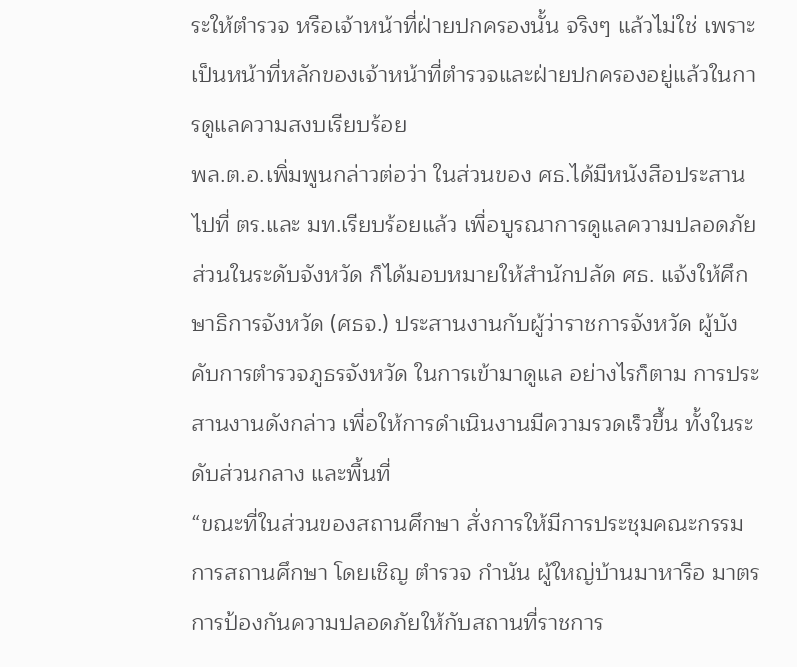ระให้ตำรวจ หรือเจ้าหน้าที่ฝ่ายปกครองนั้น จริงๆ แล้วไม่ใช่ เพราะเป็นหน้าที่หลักของเจ้าหน้าที่ตำรวจและฝ่ายปกครองอยู่แล้วในการดูแลความสงบเรียบร้อย
พล.ต.อ.เพิ่มพูนกล่าวต่อว่า ในส่วนของ ศธ.ได้มีหนังสือประสานไปที่ ตร.และ มท.เรียบร้อยแล้ว เพื่อบูรณาการดูแลความปลอดภัย ส่วนในระดับจังหวัด ก็ได้มอบหมายให้สำนักปลัด ศธ. แจ้งให้ศึกษาธิการจังหวัด (ศธจ.) ประสานงานกับผู้ว่าราชการจังหวัด ผู้บังคับการตำรวจภูธรจังหวัด ในการเข้ามาดูแล อย่างไรก็ตาม การประสานงานดังกล่าว เพื่อให้การดำเนินงานมีความรวดเร็วขึ้น ทั้งในระดับส่วนกลาง และพื้นที่
“ขณะที่ในส่วนของสถานศึกษา สั่งการให้มีการประชุมคณะกรรมการสถานศึกษา โดยเชิญ ตำรวจ กำนัน ผู้ใหญ่บ้านมาหารือ มาตรการป้องกันความปลอดภัยให้กับสถานที่ราชการ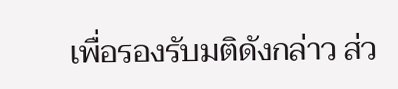เพื่อรองรับมติดังกล่าว ส่ว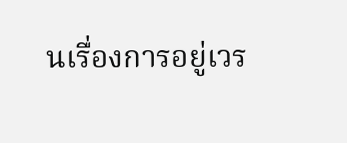นเรื่องการอยู่เวร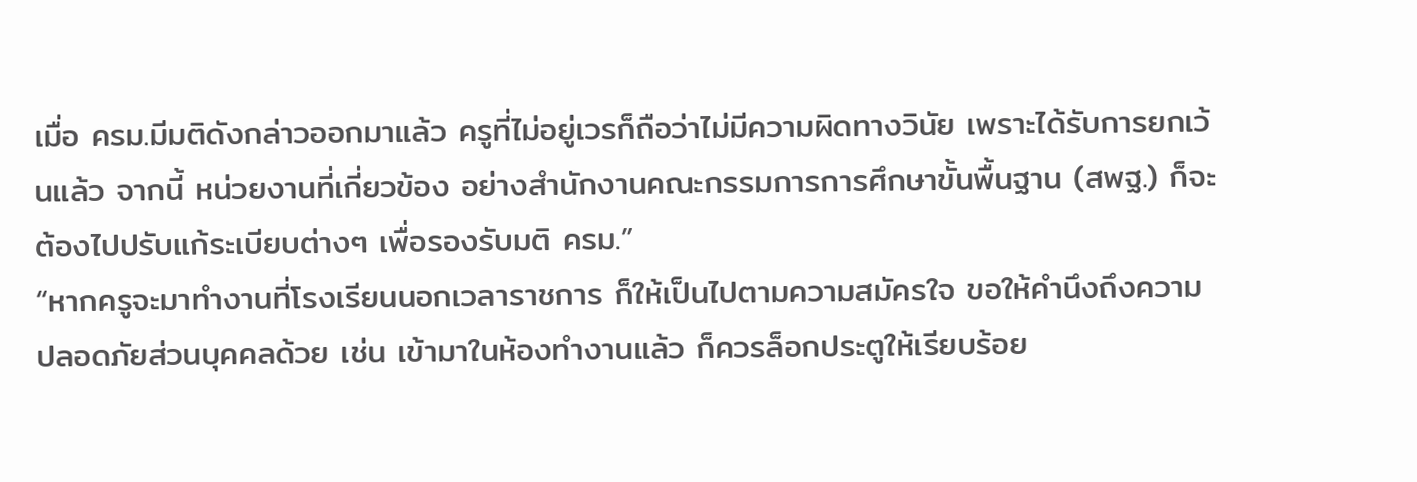เมื่อ ครม.มีมติดังกล่าวออกมาแล้ว ครูที่ไม่อยู่เวรก็ถือว่าไม่มีความผิดทางวินัย เพราะได้รับการยกเว้นแล้ว จากนี้ หน่วยงานที่เกี่ยวข้อง อย่างสำนักงานคณะกรรมการการศึกษาขั้นพื้นฐาน (สพฐ.) ก็จะต้องไปปรับแก้ระเบียบต่างๆ เพื่อรองรับมติ ครม.”
“หากครูจะมาทำงานที่โรงเรียนนอกเวลาราชการ ก็ให้เป็นไปตามความสมัครใจ ขอให้คำนึงถึงความปลอดภัยส่วนบุคคลด้วย เช่น เข้ามาในห้องทำงานแล้ว ก็ควรล็อกประตูให้เรียบร้อย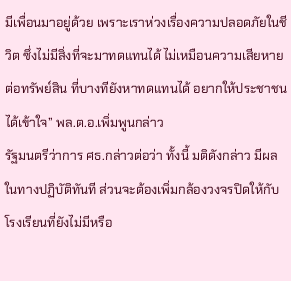มีเพื่อนมาอยู่ด้วย เพราะเราห่วงเรื่องความปลอดภัยในชีวิต ซึ่งไม่มีสิ่งที่จะมาทดแทนได้ ไม่เหมือนความเสียหายต่อทรัพย์สิน ที่บางทียังหาทดแทนได้ อยากให้ประชาชนได้เข้าใจ” พล.ต.อ.เพิ่มพูนกล่าว
รัฐมนตรีว่าการ ศธ.กล่าวต่อว่า ทั้งนี้ มติดังกล่าว มีผลในทางปฏิบัติทันที ส่วนจะต้องเพิ่มกล้องวงจรปิดให้กับโรงเรียนที่ยังไม่มีหรือ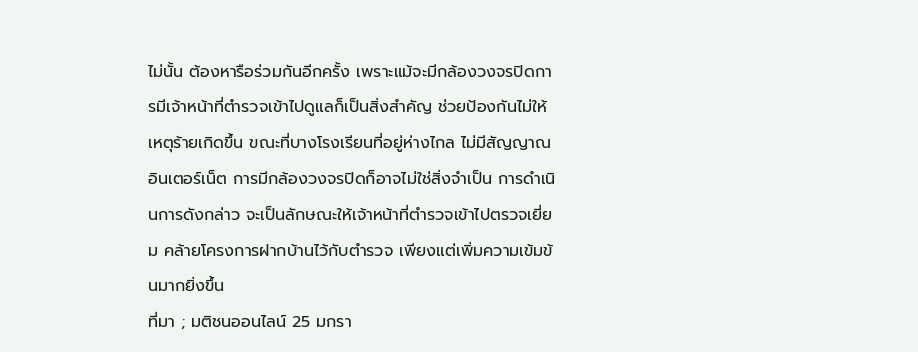ไม่นั้น ต้องหารือร่วมกันอีกครั้ง เพราะแม้จะมีกล้องวงจรปิดการมีเจ้าหน้าที่ตำรวจเข้าไปดูแลก็เป็นสิ่งสำคัญ ช่วยป้องกันไม่ให้เหตุร้ายเกิดขึ้น ขณะที่บางโรงเรียนที่อยู่ห่างไกล ไม่มีสัญญาณอินเตอร์เน็ต การมีกล้องวงจรปิดก็อาจไม่ใช่สิ่งจำเป็น การดำเนินการดังกล่าว จะเป็นลักษณะให้เจ้าหน้าที่ตำรวจเข้าไปตรวจเยี่ยม คล้ายโครงการฝากบ้านไว้กับตำรวจ เพียงแต่เพิ่มความเข้มข้นมากยิ่งขึ้น
ที่มา ; มติชนออนไลน์ 25 มกรา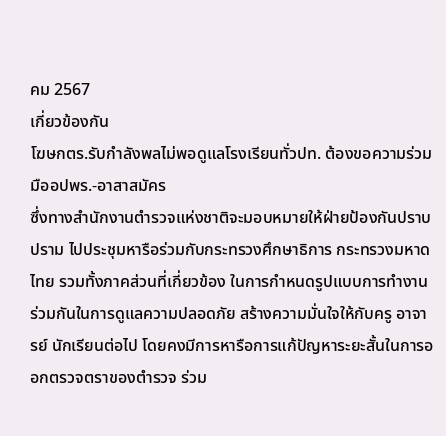คม 2567
เกี่ยวข้องกัน
โฆษกตร.รับกำลังพลไม่พอดูแลโรงเรียนทั่วปท. ต้องขอความร่วมมืออปพร.-อาสาสมัคร
ซึ่งทางสำนักงานตำรวจแห่งชาติจะมอบหมายให้ฝ่ายป้องกันปราบปราม ไปประชุมหารือร่วมกับกระทรวงศึกษาธิการ กระทรวงมหาดไทย รวมทั้งภาคส่วนที่เกี่ยวข้อง ในการกำหนดรูปแบบการทำงานร่วมกันในการดูแลความปลอดภัย สร้างความมั่นใจให้กับครู อาจารย์ นักเรียนต่อไป โดยคงมีการหารือการแก้ปัญหาระยะสั้นในการออกตรวจตราของตำรวจ ร่วม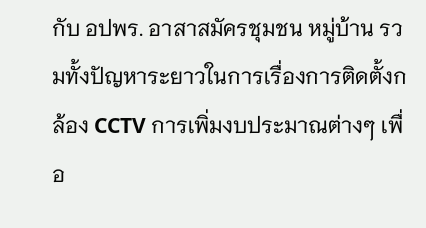กับ อปพร. อาสาสมัครชุมชน หมู่บ้าน รวมทั้งปัญหาระยาวในการเรื่องการติดตั้งกล้อง CCTV การเพิ่มงบประมาณต่างๆ เพื่อ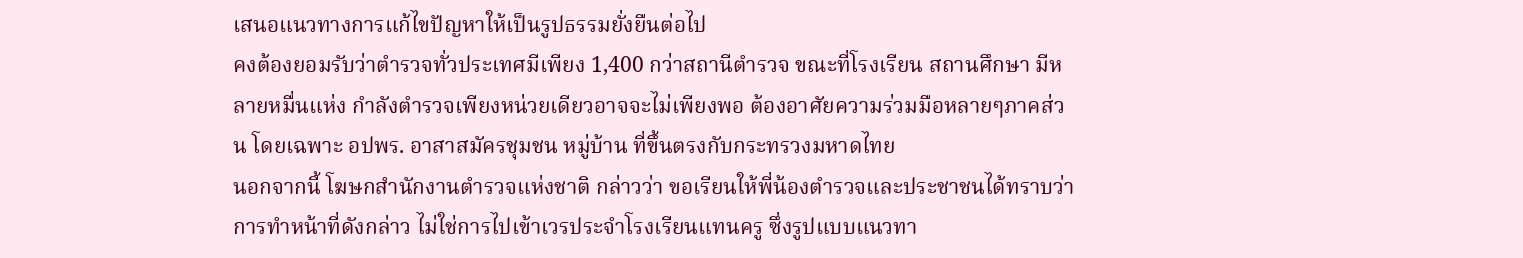เสนอแนวทางการแก้ไขปัญหาให้เป็นรูปธรรมยั่งยืนต่อไป
คงต้องยอมรับว่าตำรวจทั่วประเทศมีเพียง 1,400 กว่าสถานีตำรวจ ขณะที่โรงเรียน สถานศึกษา มีหลายหมื่นแห่ง กำลังตำรวจเพียงหน่วยเดียวอาจจะไม่เพียงพอ ต้องอาศัยความร่วมมือหลายๆภาคส่วน โดยเฉพาะ อปพร. อาสาสมัครชุมชน หมู่บ้าน ที่ขึ้นตรงกับกระทรวงมหาดไทย
นอกจากนี้ โฆษกสำนักงานตำรวจแห่งชาติ กล่าวว่า ขอเรียนให้พี่น้องตำรวจและประชาชนได้ทราบว่า การทำหน้าที่ดังกล่าว ไม่ใช่การไปเข้าเวรประจำโรงเรียนแทนครู ซึ่งรูปแบบแนวทา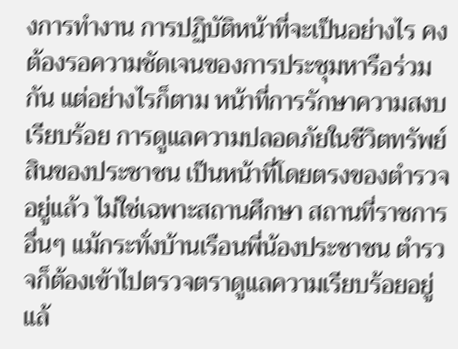งการทำงาน การปฏิบัติหน้าที่จะเป็นอย่างไร คงต้องรอความชัดเจนของการประชุมหารือร่วมกัน แต่อย่างไรก็ตาม หน้าที่การรักษาความสงบเรียบร้อย การดูแลความปลอดภัยในชีวิตทรัพย์สินของประชาชน เป็นหน้าที่โดยตรงของตำรวจอยู่แล้ว ไม่ใช่เฉพาะสถานศึกษา สถานที่ราชการอื่นๆ แม้กระทั่งบ้านเรือนพี่น้องประชาชน ตำรวจก็ต้องเข้าไปตรวจตราดูแลความเรียบร้อยอยู่แล้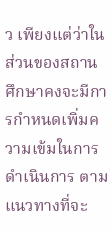ว เพียงแต่ว่าในส่วนของสถานศึกษาคงจะมีการกำหนดเพิ่มความเข้มในการดำเนินการ ตามแนวทางที่จะ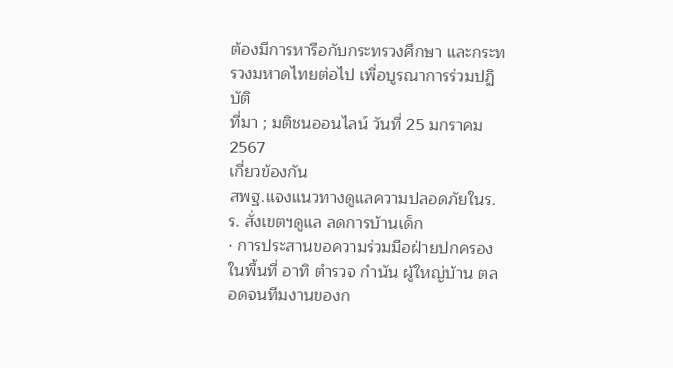ต้องมีการหารือกับกระทรวงศึกษา และกระทรวงมหาดไทยต่อไป เพื่อบูรณาการร่วมปฏิบัติ
ที่มา ; มติชนออนไลน์ วันที่ 25 มกราคม 2567
เกี่ยวข้องกัน
สพฐ.แจงแนวทางดูแลความปลอดภัยในร.ร. สั่งเขตฯดูแล ลดการบ้านเด็ก
· การประสานขอความร่วมมือฝ่ายปกครองในพื้นที่ อาทิ ตำรวจ กำนัน ผู้ใหญ่บ้าน ตลอดจนทีมงานของก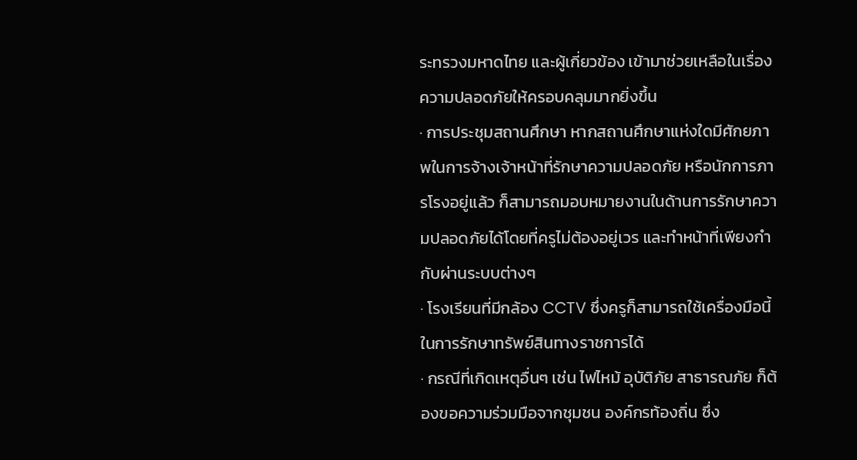ระทรวงมหาดไทย และผู้เกี่ยวข้อง เข้ามาช่วยเหลือในเรื่องความปลอดภัยให้ครอบคลุมมากยิ่งขึ้น
· การประชุมสถานศึกษา หากสถานศึกษาแห่งใดมีศักยภาพในการจ้างเจ้าหน้าที่รักษาความปลอดภัย หรือนักการภารโรงอยู่แล้ว ก็สามารถมอบหมายงานในด้านการรักษาความปลอดภัยได้โดยที่ครูไม่ต้องอยู่เวร และทำหน้าที่เพียงกำกับผ่านระบบต่างๆ
· โรงเรียนที่มีกล้อง CCTV ซึ่งครูก็สามารถใช้เครื่องมือนี้ในการรักษาทรัพย์สินทางราชการได้
· กรณีที่เกิดเหตุอื่นๆ เช่น ไฟไหม้ อุบัติภัย สาธารณภัย ก็ต้องขอความร่วมมือจากชุมชน องค์กรท้องถิ่น ซึ่ง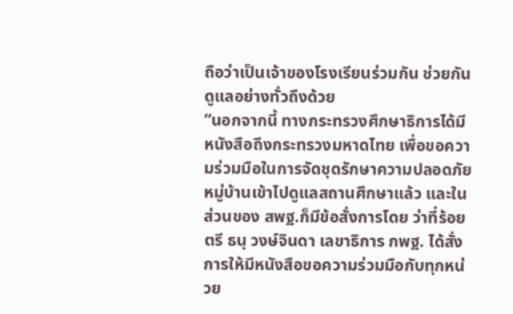ถือว่าเป็นเจ้าของโรงเรียนร่วมกัน ช่วยกันดูแลอย่างทั่วถึงด้วย
“นอกจากนี้ ทางกระทรวงศึกษาธิการได้มีหนังสือถึงกระทรวงมหาดไทย เพื่อขอความร่วมมือในการจัดชุดรักษาความปลอดภัยหมู่บ้านเข้าไปดูแลสถานศึกษาแล้ว และในส่วนของ สพฐ.ก็มีข้อสั่งการโดย ว่าที่ร้อยตรี ธนุ วงษ์จินดา เลขาธิการ กพฐ. ได้สั่งการให้มีหนังสือขอความร่วมมือกับทุกหน่วย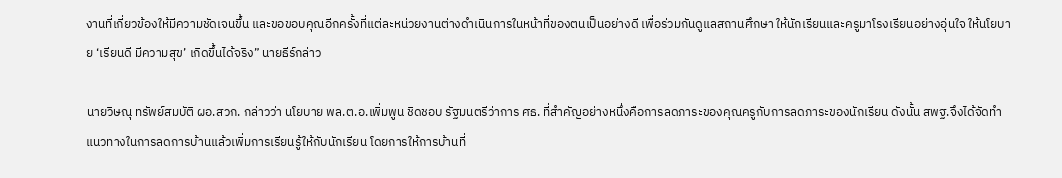งานที่เกี่ยวข้องให้มีความชัดเจนขึ้น และขอขอบคุณอีกครั้งที่แต่ละหน่วยงานต่างดำเนินการในหน้าที่ของตนเป็นอย่างดี เพื่อร่วมกันดูแลสถานศึกษา ให้นักเรียนและครูมาโรงเรียนอย่างอุ่นใจ ให้นโยบาย ‘เรียนดี มีความสุข’ เกิดขึ้นได้จริง” นายธีร์กล่าว

นายวิษณุ ทรัพย์สมบัติ ผอ.สวก. กล่าวว่า นโยบาย พล.ต.อ.เพิ่มพูน ชิดชอบ รัฐมนตรีว่าการ ศธ. ที่สำคัญอย่างหนึ่งคือการลดภาระของคุณครูกับการลดภาระของนักเรียน ดังนั้น สพฐ.จึงได้จัดทำแนวทางในการลดการบ้านแล้วเพิ่มการเรียนรู้ให้กับนักเรียน โดยการให้การบ้านที่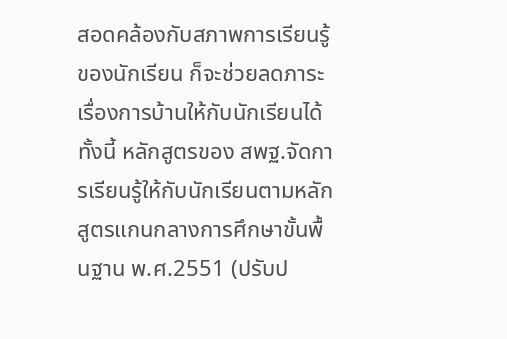สอดคล้องกับสภาพการเรียนรู้ของนักเรียน ก็จะช่วยลดภาระเรื่องการบ้านให้กับนักเรียนได้
ทั้งนี้ หลักสูตรของ สพฐ.จัดการเรียนรู้ให้กับนักเรียนตามหลักสูตรแกนกลางการศึกษาขั้นพื้นฐาน พ.ศ.2551 (ปรับป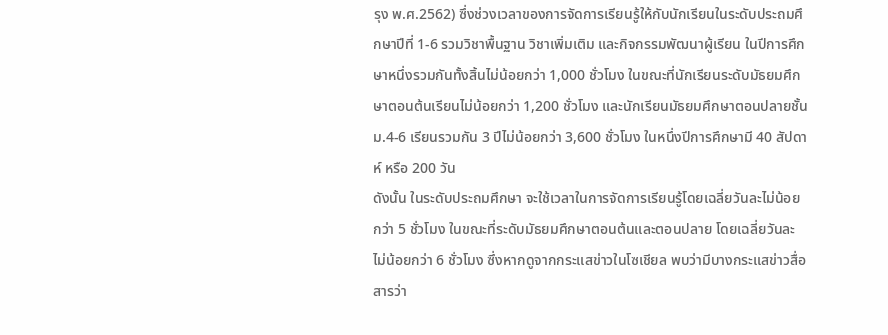รุง พ.ศ.2562) ซึ่งช่วงเวลาของการจัดการเรียนรู้ให้กับนักเรียนในระดับประถมศึกษาปีที่ 1-6 รวมวิชาพื้นฐาน วิชาเพิ่มเติม และกิจกรรมพัฒนาผู้เรียน ในปีการศึกษาหนึ่งรวมกันทั้งสิ้นไม่น้อยกว่า 1,000 ชั่วโมง ในขณะที่นักเรียนระดับมัธยมศึกษาตอนต้นเรียนไม่น้อยกว่า 1,200 ชั่วโมง และนักเรียนมัธยมศึกษาตอนปลายชั้น ม.4-6 เรียนรวมกัน 3 ปีไม่น้อยกว่า 3,600 ชั่วโมง ในหนึ่งปีการศึกษามี 40 สัปดาห์ หรือ 200 วัน
ดังนั้น ในระดับประถมศึกษา จะใช้เวลาในการจัดการเรียนรู้โดยเฉลี่ยวันละไม่น้อยกว่า 5 ชั่วโมง ในขณะที่ระดับมัธยมศึกษาตอนต้นและตอนปลาย โดยเฉลี่ยวันละไม่น้อยกว่า 6 ชั่วโมง ซึ่งหากดูจากกระแสข่าวในโซเชียล พบว่ามีบางกระแสข่าวสื่อสารว่า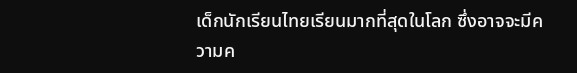เด็กนักเรียนไทยเรียนมากที่สุดในโลก ซึ่งอาจจะมีความค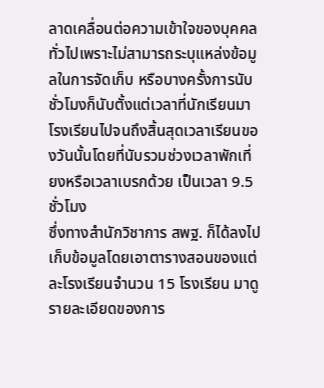ลาดเคลื่อนต่อความเข้าใจของบุคคลทั่วไปเพราะไม่สามารถระบุแหล่งข้อมูลในการจัดเก็บ หรือบางครั้งการนับชั่วโมงก็นับตั้งแต่เวลาที่นักเรียนมาโรงเรียนไปจนถึงสิ้นสุดเวลาเรียนของวันนั้นโดยที่นับรวมช่วงเวลาพักเที่ยงหรือเวลาเบรกด้วย เป็นเวลา 9.5 ชั่วโมง
ซึ่งทางสำนักวิชาการ สพฐ. ก็ได้ลงไปเก็บข้อมูลโดยเอาตารางสอนของแต่ละโรงเรียนจำนวน 15 โรงเรียน มาดูรายละเอียดของการ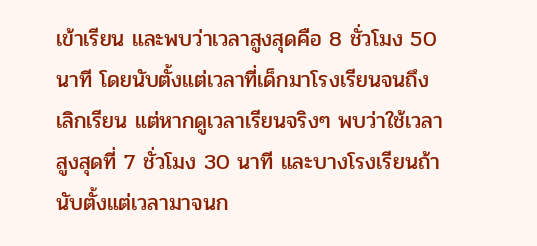เข้าเรียน และพบว่าเวลาสูงสุดคือ 8 ชั่วโมง 50 นาที โดยนับตั้งแต่เวลาที่เด็กมาโรงเรียนจนถึงเลิกเรียน แต่หากดูเวลาเรียนจริงๆ พบว่าใช้เวลาสูงสุดที่ 7 ชั่วโมง 30 นาที และบางโรงเรียนถ้านับตั้งแต่เวลามาจนก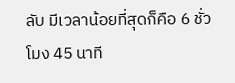ลับ มีเวลาน้อยที่สุดก็คือ 6 ชั่วโมง 45 นาที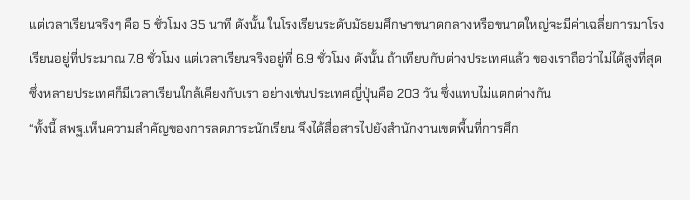แต่เวลาเรียนจริงๆ คือ 5 ชั่วโมง 35 นาที ดังนั้น ในโรงเรียนระดับมัธยมศึกษาขนาดกลางหรือขนาดใหญ่จะมีค่าเฉลี่ยการมาโรงเรียนอยู่ที่ประมาณ 7.8 ชั่วโมง แต่เวลาเรียนจริงอยู่ที่ 6.9 ชั่วโมง ดังนั้น ถ้าเทียบกับต่างประเทศแล้ว ของเราถือว่าไม่ได้สูงที่สุด ซึ่งหลายประเทศก็มีเวลาเรียนใกล้เคียงกับเรา อย่างเช่นประเทศญี่ปุ่นคือ 203 วัน ซึ่งแทบไม่แตกต่างกัน
“ทั้งนี้ สพฐ.เห็นความสำคัญของการลดภาระนักเรียน จึงได้สื่อสารไปยังสำนักงานเขตพื้นที่การศึก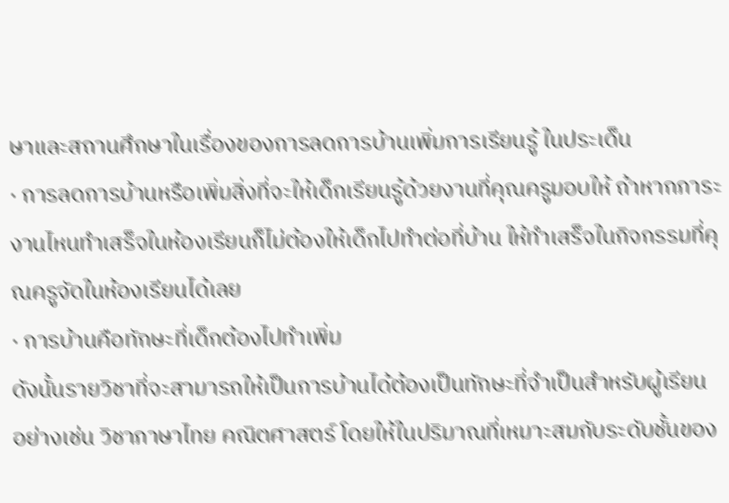ษาและสถานศึกษาในเรื่องของการลดการบ้านเพิ่มการเรียนรู้ ในประเด็น
· การลดการบ้านหรือเพิ่มสิ่งที่จะให้เด็กเรียนรู้ด้วยงานที่คุณครูมอบให้ ถ้าหากภาระงานไหนทำเสร็จในห้องเรียนก็ไม่ต้องให้เด็กไปทำต่อที่บ้าน ให้ทำเสร็จในกิจกรรมที่คุณครูจัดในห้องเรียนได้เลย
· การบ้านคือทักษะที่เด็กต้องไปทำเพิ่ม
ดังนั้นรายวิชาที่จะสามารถให้เป็นการบ้านได้ต้องเป็นทักษะที่จำเป็นสำหรับผู้เรียน อย่างเช่น วิชาภาษาไทย คณิตศาสตร์ โดยให้ในปริมาณที่เหมาะสมกับระดับชั้นของ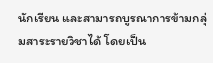นักเรียน และสามารถบูรณาการข้ามกลุ่มสาระรายวิชาได้ โดยเป็น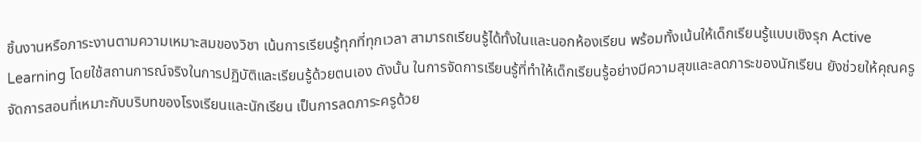ชิ้นงานหรือภาระงานตามความเหมาะสมของวิชา เน้นการเรียนรู้ทุกที่ทุกเวลา สามารถเรียนรู้ได้ทั้งในและนอกห้องเรียน พร้อมทั้งเน้นให้เด็กเรียนรู้แบบเชิงรุก Active Learning โดยใช้สถานการณ์จริงในการปฏิบัติและเรียนรู้ด้วยตนเอง ดังนั้น ในการจัดการเรียนรู้ที่ทำให้เด็กเรียนรู้อย่างมีความสุขและลดภาระของนักเรียน ยังช่วยให้คุณครูจัดการสอนที่เหมาะกับบริบทของโรงเรียนและนักเรียน เป็นการลดภาระครูด้วย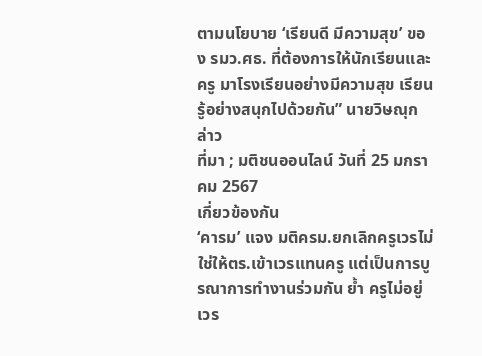ตามนโยบาย ‘เรียนดี มีความสุข’ ของ รมว.ศธ. ที่ต้องการให้นักเรียนและครู มาโรงเรียนอย่างมีความสุข เรียนรู้อย่างสนุกไปด้วยกัน” นายวิษณุกล่าว
ที่มา ; มติชนออนไลน์ วันที่ 25 มกราคม 2567
เกี่ยวข้องกัน
‘คารม’ แจง มติครม.ยกเลิกครูเวรไม่ใช่ให้ตร.เข้าเวรแทนครู แต่เป็นการบูรณาการทำงานร่วมกัน ย้ำ ครูไม่อยู่เวร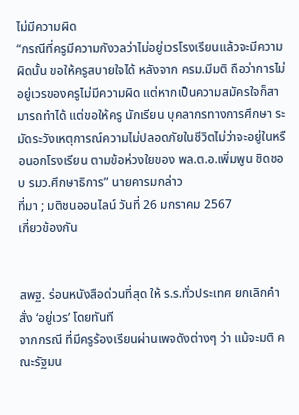ไม่มีความผิด
“กรณีที่ครูมีความกังวลว่าไม่อยู่เวรโรงเรียนแล้วจะมีความผิดนั้น ขอให้ครูสบายใจได้ หลังจาก ครม.มีมติ ถือว่าการไม่อยู่เวรของครูไม่มีความผิด แต่หากเป็นความสมัครใจก็สามารถทำได้ แต่ขอให้ครู นักเรียน บุคลากรทางการศึกษา ระมัดระวังเหตุการณ์ความไม่ปลอดภัยในชีวิตไม่ว่าจะอยู่ในหรือนอกโรงเรียน ตามข้อห่วงใยของ พล.ต.อ.เพิ่มพูน ชิดชอบ รมว.ศึกษาธิการ” นายคารมกล่าว
ที่มา ; มติชนออนไลน์ วันที่ 26 มกราคม 2567
เกี่ยวข้องกัน


สพฐ. ร่อนหนังสือด่วนที่สุด ให้ ร.ร.ทั่วประเทศ ยกเลิกคำสั่ง ‘อยู่เวร’ โดยทันที
จากกรณี ที่มีครูร้องเรียนผ่านเพจดังต่างๆ ว่า แม้จะมติ คณะรัฐมน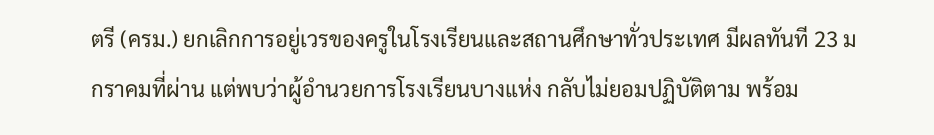ตรี (ครม.) ยกเลิกการอยู่เวรของครูในโรงเรียนและสถานศึกษาทั่วประเทศ มีผลทันที 23 มกราคมที่ผ่าน แต่พบว่าผู้อำนวยการโรงเรียนบางแห่ง กลับไม่ยอมปฏิบัติตาม พร้อม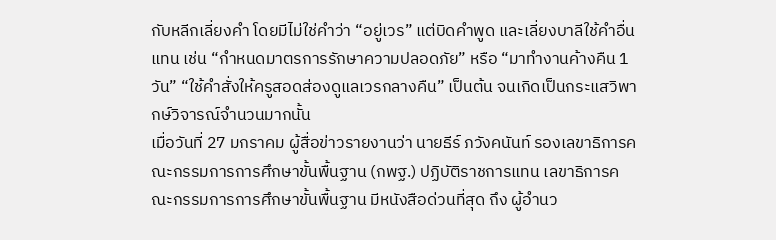กับหลีกเลี่ยงคำ โดยมีไม่ใช่คำว่า “อยู่เวร” แต่บิดคำพูด และเลี่ยงบาลีใช้คำอื่นแทน เช่น “กำหนดมาตรการรักษาความปลอดภัย” หรือ “มาทำงานค้างคืน 1 วัน” “ใช้คำสั่งให้ครูสอดส่องดูแลเวรกลางคืน” เป็นต้น จนเกิดเป็นกระแสวิพากษ์วิจารณ์จำนวนมากนั้น
เมื่อวันที่ 27 มกราคม ผู้สื่อข่าวรายงานว่า นายธีร์ ภวังคนันท์ รองเลขาธิการคณะกรรมการการศึกษาขั้นพื้นฐาน (กพฐ.) ปฏิบัติราชการแทน เลขาธิการคณะกรรมการการศึกษาขั้นพื้นฐาน มีหนังสือด่วนที่สุด ถึง ผู้อำนว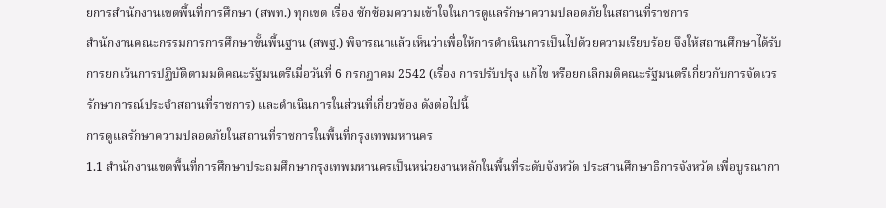ยการสำนักงานเขตพื้นที่การศึกษา (สพท.) ทุกเขต เรื่อง ซักซ้อมความเข้าใจในการดูแลรักษาความปลอดภัยในสถานที่ราชการ
สำนักงานคณะกรรมการการศึกษาขั้นพื้นฐาน (สพฐ.) พิจารณาแล้วเห็นว่าเพื่อให้การดำเนินการเป็นไปด้วยความเรียบร้อย จึงให้สถานศึกษาได้รับการยกเว้นการปฏิบัติตามมติคณะรัฐมนตรีเมื่อวันที่ 6 กรกฎาคม 2542 (เรื่อง การปรับปรุง แก้ไข หรือยกเลิกมติคณะรัฐมนตรีเกี่ยวกับการจัดเวรรักษาการณ์ประจำสถานที่ราชการ) และดำเนินการในส่วนที่เกี่ยวข้อง ดังต่อไปนี้
การดูแลรักษาความปลอดภัยในสถานที่ราชการในพื้นที่กรุงเทพมหานคร
1.1 สำนักงานเขตพื้นที่การศึกษาประถมศึกษากรุงเทพมหานครเป็นหน่วยงานหลักในพื้นที่ระดับจังหวัด ประสานศึกษาธิการจังหวัด เพื่อบูรณากา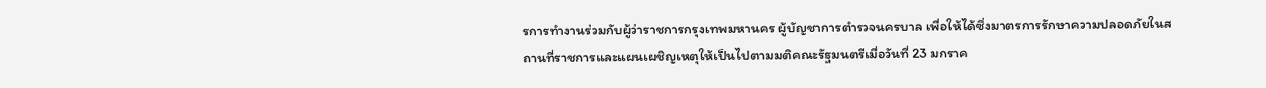รการทำงานร่วมกับผู้ว่าราชการกรุงเทพมหานคร ผู้บัญชาการตำรวจนครบาล เพื่อให้ได้ซึ่งมาตรการรักษาความปลอดภัยในสถานที่ราชการและแผนเผชิญเหตุให้เป็นไปตามมติคณะรัฐมนตรีเมื่อวันที่ 23 มกราค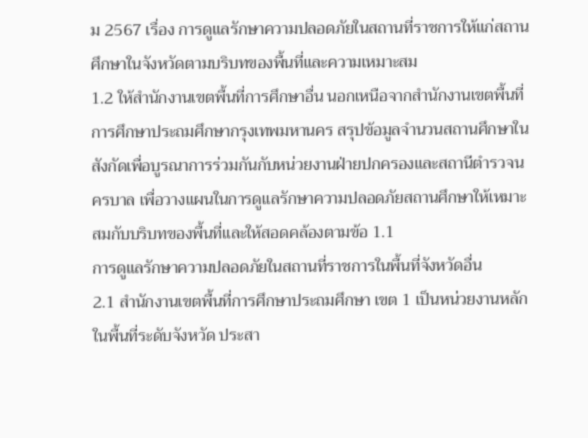ม 2567 เรื่อง การดูแลรักษาความปลอดภัยในสถานที่ราชการให้แก่สถานศึกษาในจังหวัดตามบริบทของพื้นที่และความเหมาะสม
1.2 ให้สำนักงานเขตพื้นที่การศึกษาอื่น นอกเหนือจากสำนักงานเขตพื้นที่การศึกษาประถมศึกษากรุงเทพมหานคร สรุปข้อมูลจำนวนสถานศึกษาในสังกัดเพื่อบูรณาการร่วมกันกับหน่วยงานฝ่ายปกครองและสถานีตำรวจนครบาล เพื่อวางแผนในการดูแลรักษาความปลอดภัยสถานศึกษาให้เหมาะสมกับบริบทของพื้นที่และให้สอดคล้องตามข้อ 1.1
การดูแลรักษาความปลอดภัยในสถานที่ราชการในพื้นที่จังหวัดอื่น
2.1 สำนักงานเขตพื้นที่การศึกษาประถมศึกษา เขต 1 เป็นหน่วยงานหลักในพื้นที่ระดับจังหวัด ประสา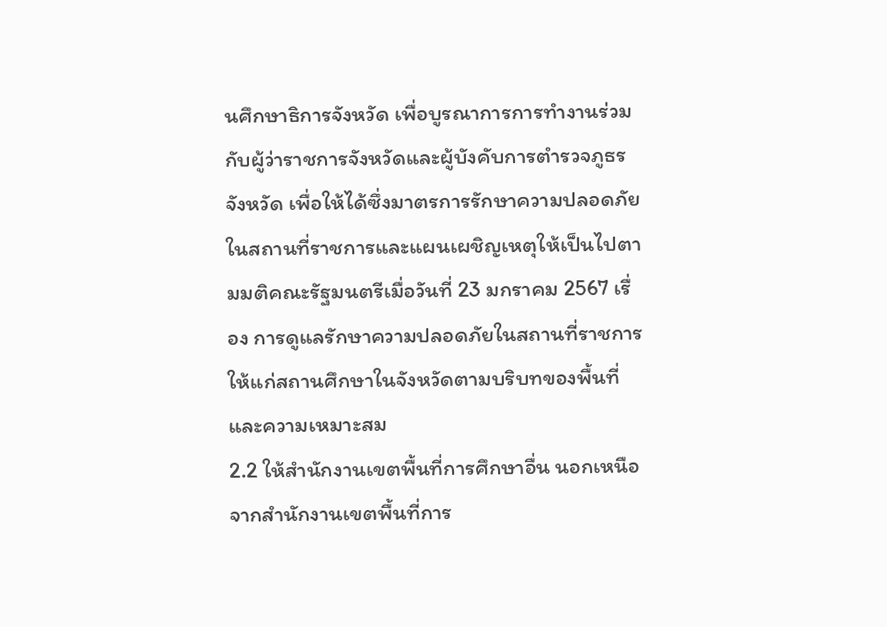นศึกษาธิการจังหวัด เพื่อบูรณาการการทำงานร่วมกับผู้ว่าราชการจังหวัดและผู้บังคับการตำรวจภูธรจังหวัด เพื่อให้ได้ซึ่งมาตรการรักษาความปลอดภัยในสถานที่ราชการและแผนเผชิญเหตุให้เป็นไปตามมติคณะรัฐมนตรีเมื่อวันที่ 23 มกราคม 2567 เรื่อง การดูแลรักษาความปลอดภัยในสถานที่ราชการให้แก่สถานศึกษาในจังหวัดตามบริบทของพื้นที่และความเหมาะสม
2.2 ให้สำนักงานเขตพื้นที่การศึกษาอื่น นอกเหนือจากสำนักงานเขตพื้นที่การ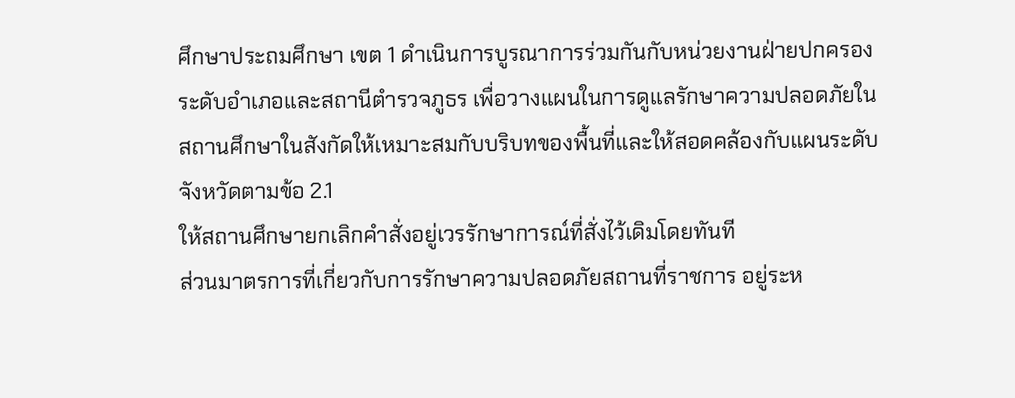ศึกษาประถมศึกษา เขต 1 ดำเนินการบูรณาการร่วมกันกับหน่วยงานฝ่ายปกครองระดับอำเภอและสถานีตำรวจภูธร เพื่อวางแผนในการดูแลรักษาความปลอดภัยในสถานศึกษาในสังกัดให้เหมาะสมกับบริบทของพื้นที่และให้สอดคล้องกับแผนระดับจังหวัดตามข้อ 2.1
ให้สถานศึกษายกเลิกคำสั่งอยู่เวรรักษาการณ์ที่สั่งไว้เดิมโดยทันที
ส่วนมาตรการที่เกี่ยวกับการรักษาความปลอดภัยสถานที่ราชการ อยู่ระห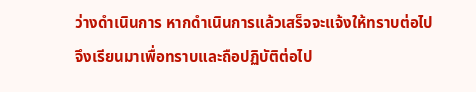ว่างดำเนินการ หากดำเนินการแล้วเสร็จจะแจ้งให้ทราบต่อไป
จึงเรียนมาเพื่อทราบและถือปฏิบัติต่อไป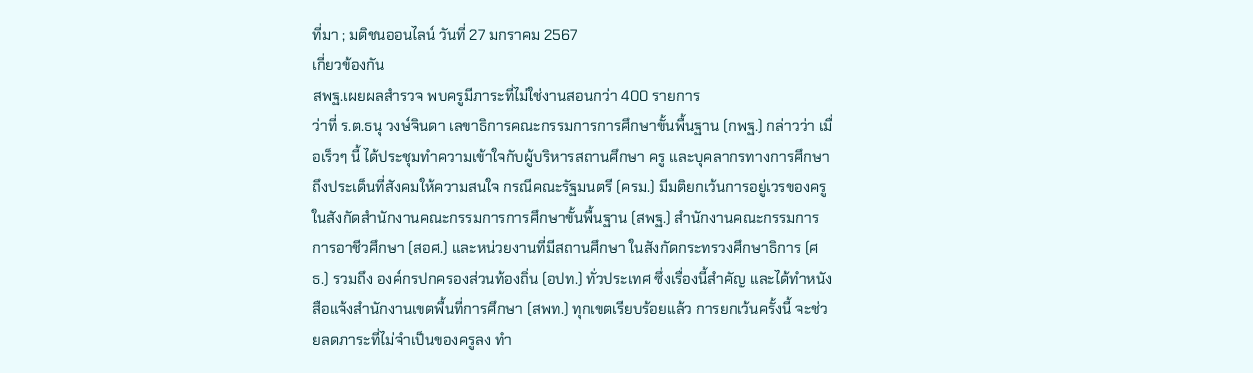ที่มา ; มติชนออนไลน์ วันที่ 27 มกราคม 2567
เกี่ยวข้องกัน
สพฐ.เผยผลสำรวจ พบครูมีภาระที่ไม่ใช่งานสอนกว่า 400 รายการ
ว่าที่ ร.ต.ธนุ วงษ์จินดา เลขาธิการคณะกรรมการการศึกษาขั้นพื้นฐาน (กพฐ.) กล่าวว่า เมื่อเร็วๆ นี้ ได้ประชุมทำความเข้าใจกับผู้บริหารสถานศึกษา ครู และบุคลากรทางการศึกษา ถึงประเด็นที่สังคมให้ความสนใจ กรณีคณะรัฐมนตรี (ครม.) มีมติยกเว้นการอยู่เวรของครูในสังกัดสำนักงานคณะกรรมการการศึกษาขั้นพื้นฐาน (สพฐ.) สำนักงานคณะกรรมการการอาชีวศึกษา (สอศ.) และหน่วยงานที่มีสถานศึกษา ในสังกัดกระทรวงศึกษาธิการ (ศธ.) รวมถึง องค์กรปกครองส่วนท้องถิ่น (อปท.) ทั่วประเทศ ซึ่งเรื่องนี้สำคัญ และได้ทำหนังสือแจ้งสำนักงานเขตพื้นที่การศึกษา (สพท.) ทุกเขตเรียบร้อยแล้ว การยกเว้นครั้งนี้ จะช่วยลดภาระที่ไม่จำเป็นของครูลง ทำ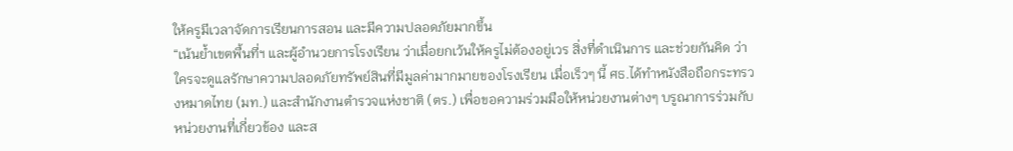ให้ครูมีเวลาจัดการเรียนการสอน และมีความปลอดภัยมากขึ้น
“เน้นย้ำเขตพื้นที่ฯ และผู้อำนวยการโรงเรียน ว่าเมื่อยกเว้นให้ครูไม่ต้องอยู่เวร สิ่งที่ดำเนินการ และช่วยกันคิด ว่าใครจะดูแลรักษาความปลอดภัยทรัพย์สินที่มีมูลค่ามากมายของโรงเรียน เมื่อเร็วๆ นี้ ศธ.ได้ทำหนังสือถือกระทรวงหมาดไทย (มท.) และสำนักงานตำรวจแห่งชาติ (ตร.) เพื่อขอความร่วมมือให้หน่วยงานต่างๆ บรูณาการร่วมกับหน่วยงานที่เกี่ยวข้อง และส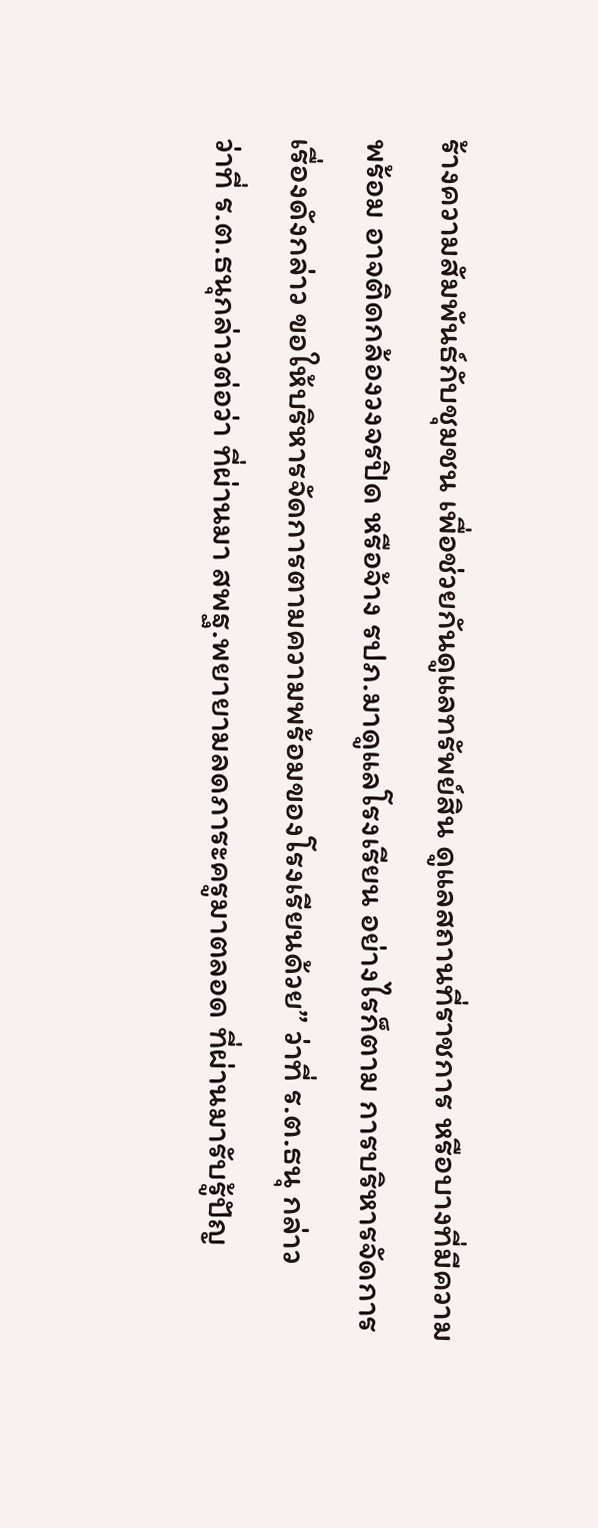ร้างความสัมพันธ์กับชุมชน เพื่อช่วยกันดูแลทรัพย์สิน ดูแลสถานที่ราชการ หรือบางที่มีความพร้อม อาจติดกล้องวงจรปิด หรือจ้าง รปภ.มาดูแลโรงเรียน อย่างไรก็ตาม การบริหารจัดการเรื่องดังกล่าว ขอให้บริหารจัดการตามความพร้อมของโรงเรียนด้วย” ว่าที่ ร.ต.ธนุ กล่าว
ว่าที่ ร.ต.ธนุกล่าวต่อว่า ที่ผ่านมา สพฐ.พยายามลดภาระครูมาตลอด ที่ผ่านมารับรู้ปัญ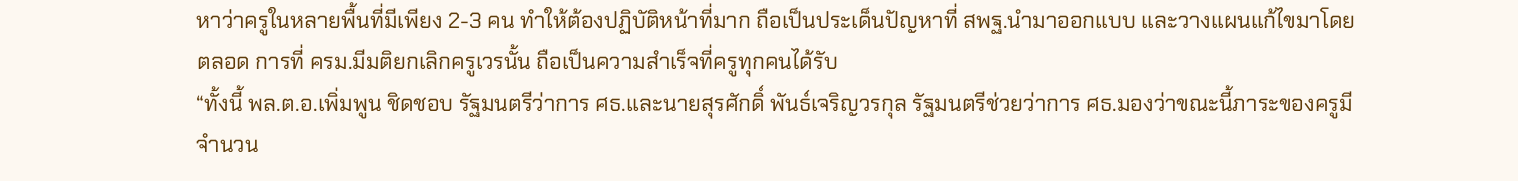หาว่าครูในหลายพื้นที่มีเพียง 2-3 คน ทำให้ต้องปฏิบัติหน้าที่มาก ถือเป็นประเด็นปัญหาที่ สพฐ.นำมาออกแบบ และวางแผนแก้ไขมาโดยตลอด การที่ ครม.มีมติยกเลิกครูเวรนั้น ถือเป็นความสำเร็จที่ครูทุกคนได้รับ
“ทั้งนี้ พล.ต.อ.เพิ่มพูน ชิดชอบ รัฐมนตรีว่าการ ศธ.และนายสุรศักดิ์ พันธ์เจริญวรกุล รัฐมนตรีช่วยว่าการ ศธ.มองว่าขณะนี้ภาระของครูมีจำนวน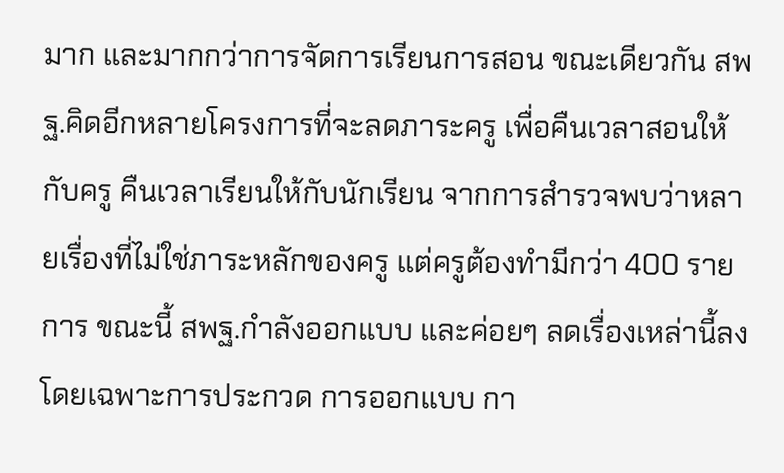มาก และมากกว่าการจัดการเรียนการสอน ขณะเดียวกัน สพฐ.คิดอีกหลายโครงการที่จะลดภาระครู เพื่อคืนเวลาสอนให้กับครู คืนเวลาเรียนให้กับนักเรียน จากการสำรวจพบว่าหลายเรื่องที่ไม่ใช่ภาระหลักของครู แต่ครูต้องทำมีกว่า 400 รายการ ขณะนี้ สพฐ.กำลังออกแบบ และค่อยๆ ลดเรื่องเหล่านี้ลง โดยเฉพาะการประกวด การออกแบบ กา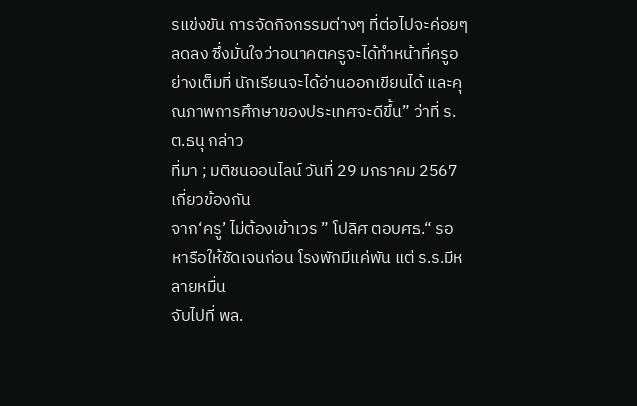รแข่งขัน การจัดกิจกรรมต่างๆ ที่ต่อไปจะค่อยๆ ลดลง ซึ่งมั่นใจว่าอนาคตครูจะได้ทำหน้าที่ครูอย่างเต็มที่ นักเรียนจะได้อ่านออกเขียนได้ และคุณภาพการศึกษาของประเทศจะดีขึ้น” ว่าที่ ร.ต.ธนุ กล่าว
ที่มา ; มติชนออนไลน์ วันที่ 29 มกราคม 2567
เกี่ยวข้องกัน
จาก‘ครู’ ไม่ต้องเข้าเวร ” โปลิศ ตอบศธ.“ รอหารือให้ชัดเจนก่อน โรงพักมีแค่พัน แต่ ร.ร.มีหลายหมื่น
จับไปที่ พล.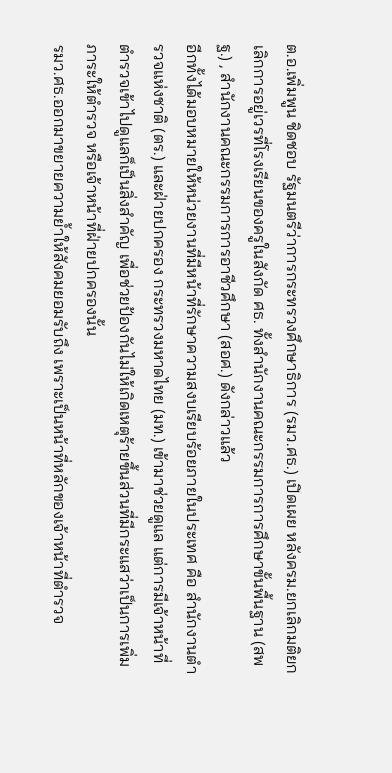ต.อ.เพิ่มพูน ชิดชอบ รัฐมนตรีว่าการกระทรวงศึกษาธิการ (รมว.ศธ.) เปิดเผย หลังครม.ยกเลิกมติยกเลิกการอยู่เวรที่โรงเรียนของครูในสังกัด ศธ. ทั้งสำนักงานคณะกรรมการการศึกษาขั้นพื้นฐาน (สพฐ.) , สำนักงานคณะกรรมการการอาชีวศึกษา (สอศ.) ดังกล่าวแล้ว
อีกทั้งได้มอบหมายให้หน่วยงานที่มีหน้าที่รักษาความสงบเรียบร้อยภายในประเทศ คือ สำนักงานตำรวจแห่งชาติ (ตร.) และฝ่ายปกครอง กระทรวงมหาดไทย (มท.) เข้ามาช่วยดูแล แต่การมีเจ้าหน้าที่ตำรวจเข้าไปดูแลก็เป็นสิ่งสำคัญ เพื่อช่วยป้องกันไม่ให้เกิดเหตุร้ายขึ้นส่วนที่มีกระแสว่าเป็นการเพิ่มภาระให้ตำรวจ หรือเจ้าหน้าที่ฝ่ายปกครองนั้น
รมว.ศธ.ออกมาขยายความย้ำให้สังคมยอมรับถึง เพราะเป็นหน้าที่หลักของเจ้าหน้าที่ตำรวจ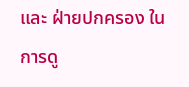และ ฝ่ายปกครอง ในการดู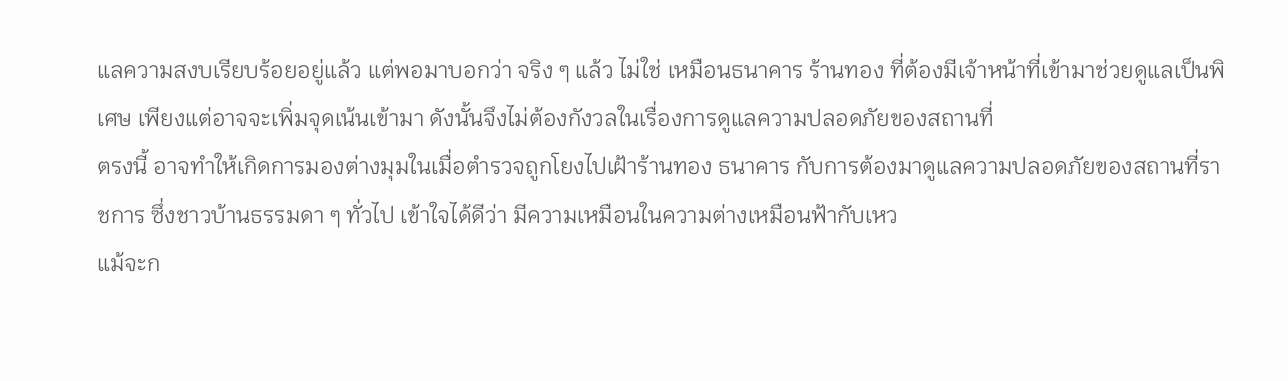แลความสงบเรียบร้อยอยู่แล้ว แต่พอมาบอกว่า จริง ๆ แล้ว ไม่ใช่ เหมือนธนาคาร ร้านทอง ที่ต้องมีเจ้าหน้าที่เข้ามาช่วยดูแลเป็นพิเศษ เพียงแต่อาจจะเพิ่มจุดเน้นเข้ามา ดังนั้นจึงไม่ต้องกังวลในเรื่องการดูแลความปลอดภัยของสถานที่
ตรงนี้ อาจทำให้เกิดการมองต่างมุมในเมื่อตำรวจถูกโยงไปเฝ้าร้านทอง ธนาคาร กับการต้องมาดูแลความปลอดภัยของสถานที่ราชการ ซึ่งชาวบ้านธรรมดา ๆ ทั่วไป เข้าใจได้ดีว่า มีความเหมือนในความต่างเหมือนฟ้ากับเหว
แม้จะก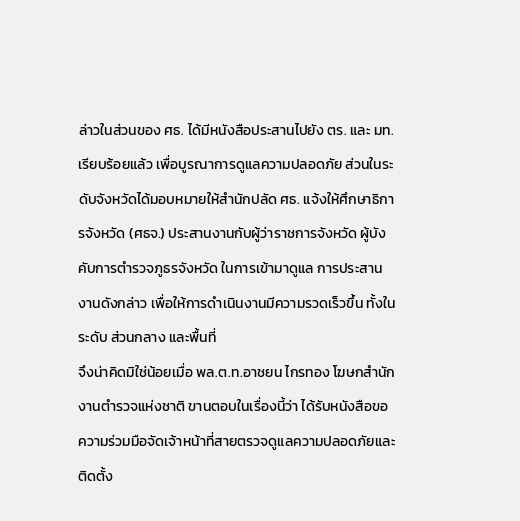ล่าวในส่วนของ ศธ. ได้มีหนังสือประสานไปยัง ตร. และ มท. เรียบร้อยแล้ว เพื่อบูรณาการดูแลความปลอดภัย ส่วนในระดับจังหวัดได้มอบหมายให้สำนักปลัด ศธ. แจ้งให้ศึกษาธิการจังหวัด (ศธจ.) ประสานงานกับผู้ว่าราชการจังหวัด ผู้บังคับการตำรวจภูธรจังหวัด ในการเข้ามาดูแล การประสานงานดังกล่าว เพื่อให้การดำเนินงานมีความรวดเร็วขึ้น ทั้งในระดับ ส่วนกลาง และพื้นที่
จึงน่าคิดมิใช่น้อยเมื่อ พล.ต.ท.อาชยน ไกรทอง โฆษกสำนักงานตำรวจแห่งชาติ ขานตอบในเรื่องนี้ว่า ได้รับหนังสือขอความร่วมมือจัดเจ้าหน้าที่สายตรวจดูแลความปลอดภัยและติดตั้ง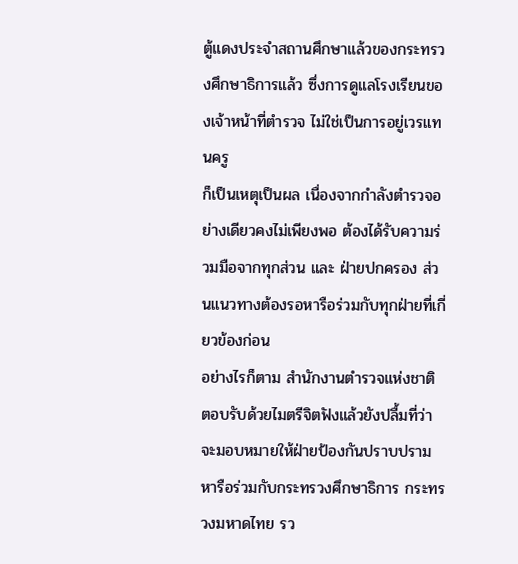ตู้แดงประจำสถานศึกษาแล้วของกระทรวงศึกษาธิการแล้ว ซึ่งการดูแลโรงเรียนของเจ้าหน้าที่ตำรวจ ไม่ใช่เป็นการอยู่เวรแทนครู
ก็เป็นเหตุเป็นผล เนื่องจากกำลังตำรวจอย่างเดียวคงไม่เพียงพอ ต้องได้รับความร่วมมือจากทุกส่วน และ ฝ่ายปกครอง ส่วนแนวทางต้องรอหารือร่วมกับทุกฝ่ายที่เกี่ยวข้องก่อน
อย่างไรก็ตาม สำนักงานตำรวจแห่งชาติ ตอบรับด้วยไมตรีจิตฟังแล้วยังปลื้มที่ว่า จะมอบหมายให้ฝ่ายป้องกันปราบปราม หารือร่วมกับกระทรวงศึกษาธิการ กระทรวงมหาดไทย รว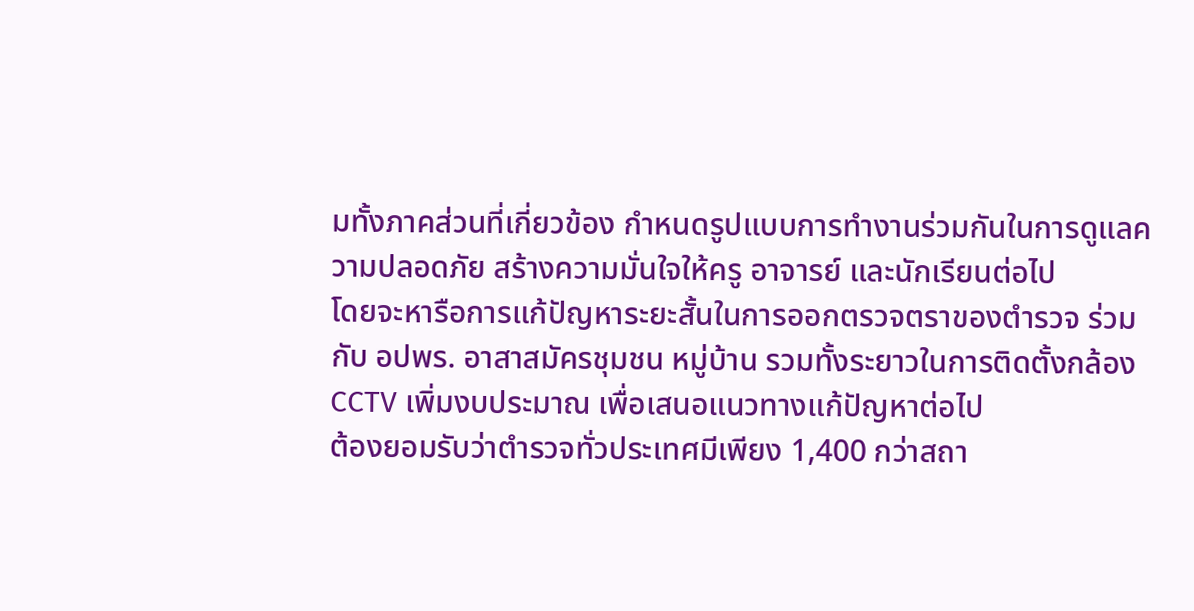มทั้งภาคส่วนที่เกี่ยวข้อง กำหนดรูปแบบการทำงานร่วมกันในการดูแลความปลอดภัย สร้างความมั่นใจให้ครู อาจารย์ และนักเรียนต่อไป
โดยจะหารือการแก้ปัญหาระยะสั้นในการออกตรวจตราของตำรวจ ร่วมกับ อปพร. อาสาสมัครชุมชน หมู่บ้าน รวมทั้งระยาวในการติดตั้งกล้อง CCTV เพิ่มงบประมาณ เพื่อเสนอแนวทางแก้ปัญหาต่อไป
ต้องยอมรับว่าตำรวจทั่วประเทศมีเพียง 1,400 กว่าสถา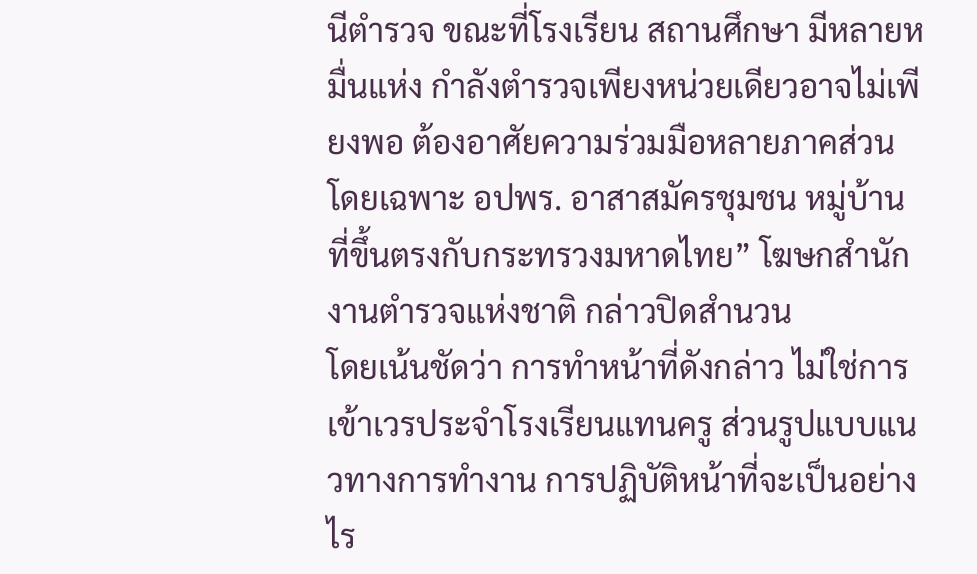นีตำรวจ ขณะที่โรงเรียน สถานศึกษา มีหลายหมื่นแห่ง กำลังตำรวจเพียงหน่วยเดียวอาจไม่เพียงพอ ต้องอาศัยความร่วมมือหลายภาคส่วน โดยเฉพาะ อปพร. อาสาสมัครชุมชน หมู่บ้าน ที่ขึ้นตรงกับกระทรวงมหาดไทย” โฆษกสำนักงานตำรวจแห่งชาติ กล่าวปิดสำนวน
โดยเน้นชัดว่า การทำหน้าที่ดังกล่าว ไม่ใช่การเข้าเวรประจำโรงเรียนแทนครู ส่วนรูปแบบแนวทางการทำงาน การปฏิบัติหน้าที่จะเป็นอย่างไร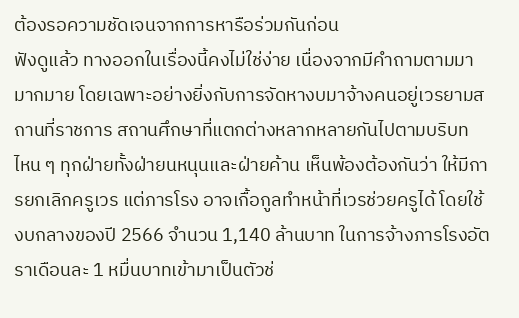ต้องรอความชัดเจนจากการหารือร่วมกันก่อน
ฟังดูแล้ว ทางออกในเรื่องนี้คงไม่ใช่ง่าย เนื่องจากมีคำถามตามมามากมาย โดยเฉพาะอย่างยิ่งกับการจัดหางบมาจ้างคนอยู่เวรยามสถานที่ราชการ สถานศึกษาที่แตกต่างหลากหลายกันไปตามบริบท
ไหน ๆ ทุกฝ่ายทั้งฝ่ายนหนุนและฝ่ายค้าน เห็นพ้องต้องกันว่า ให้มีการยกเลิกครูเวร แต่ภารโรง อาจเกื้อกูลทำหน้าที่เวรช่วยครูได้ โดยใช้งบกลางของปี 2566 จำนวน 1,140 ล้านบาท ในการจ้างภารโรงอัตราเดือนละ 1 หมื่นบาทเข้ามาเป็นตัวช่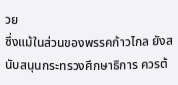วย
ซึ่งแม้ในส่วนของพรรคก้าวไกล ยังสนับสนุนกระทรวงศึกษาธิการ ควรต้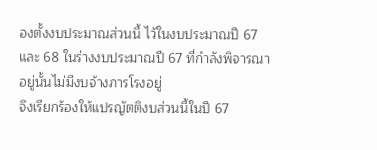องตั้งงบประมาณส่วนนี้ ไว้ในงบประมาณปี 67 และ 68 ในร่างงบประมาณปี 67 ที่กำลังพิจารณาอยู่นั้นไม่มีงบจ้างภารโรงอยู่
จึงเรียกร้องให้แปรญัตติงบส่วนนี้ในปี 67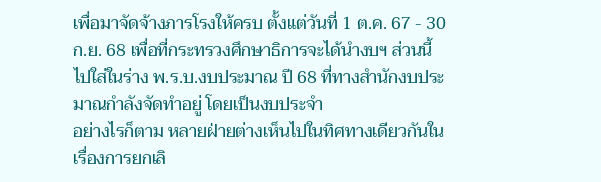เพื่อมาจัดจ้างภารโรงให้ครบ ตั้งแต่วันที่ 1 ต.ค. 67 - 30 ก.ย. 68 เพื่อที่กระทรวงศึกษาธิการจะได้นำงบฯ ส่วนนี้ ไปใส่ในร่าง พ.ร.บ.งบประมาณ ปี 68 ที่ทางสำนักงบประมาณกำลังจัดทำอยู่ โดยเป็นงบประจำ
อย่างไรก็ตาม หลายฝ่ายต่างเห็นไปในทิศทางเดียวกันในเรื่องการยกเลิ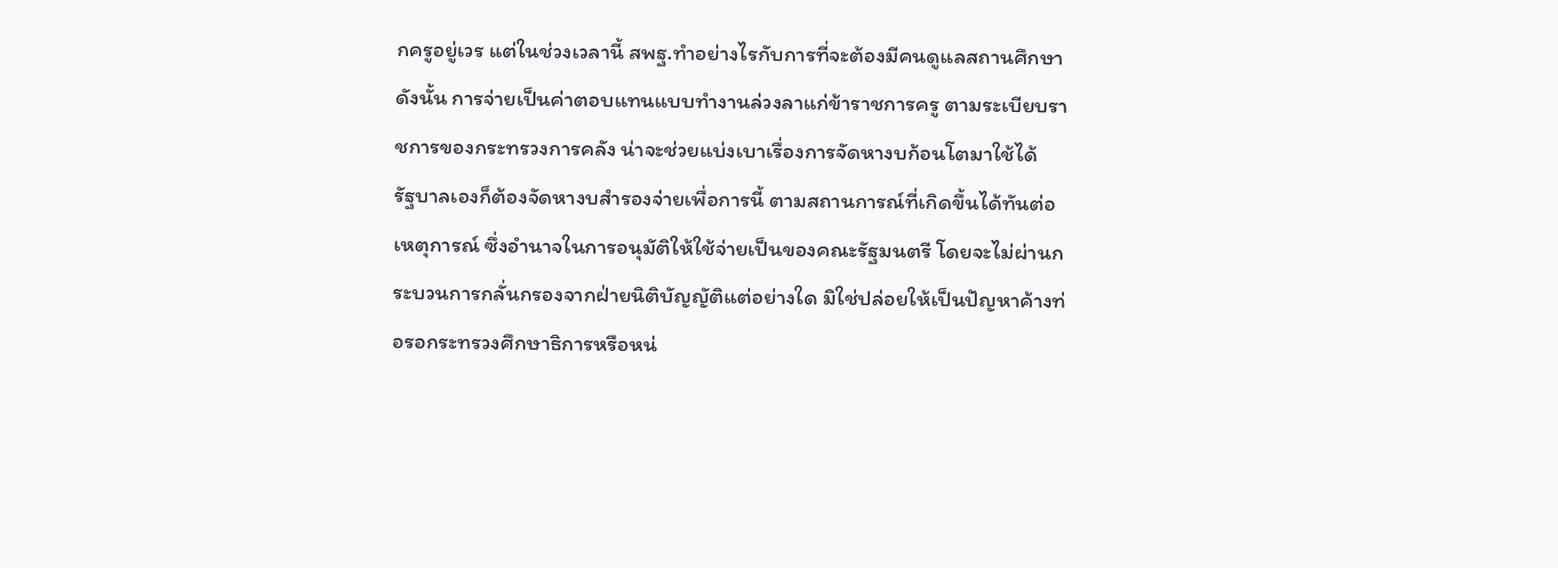กครูอยู่เวร แต่ในช่วงเวลานี้ สพฐ.ทำอย่างไรกับการที่จะต้องมีคนดูแลสถานศึกษา ดังนั้น การจ่ายเป็นค่าตอบแทนแบบทำงานล่วงลาแก่ข้าราชการครู ตามระเบียบราชการของกระทรวงการคลัง น่าจะช่วยแบ่งเบาเรื่องการจัดหางบก้อนโตมาใช้ได้
รัฐบาลเองก็ต้องจัดหางบสำรองจ่ายเพื่อการนี้ ตามสถานการณ์ที่เกิดขึ้นได้ทันต่อเหตุการณ์ ซึ่งอำนาจในการอนุมัติให้ใช้จ่ายเป็นของคณะรัฐมนตรี โดยจะไม่ผ่านกระบวนการกลั่นกรองจากฝ่ายนิติบัญญัติแต่อย่างใด มิใช่ปล่อยให้เป็นปัญหาค้างท่อรอกระทรวงศึกษาธิการหรือหน่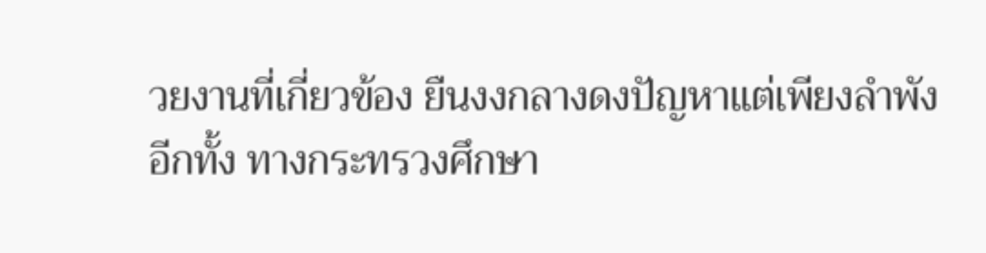วยงานที่เกี่ยวข้อง ยืนงงกลางดงปัญหาแต่เพียงลำพัง
อีกทั้ง ทางกระทรวงศึกษา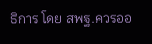ธิการ โดย สพฐ.ควรออ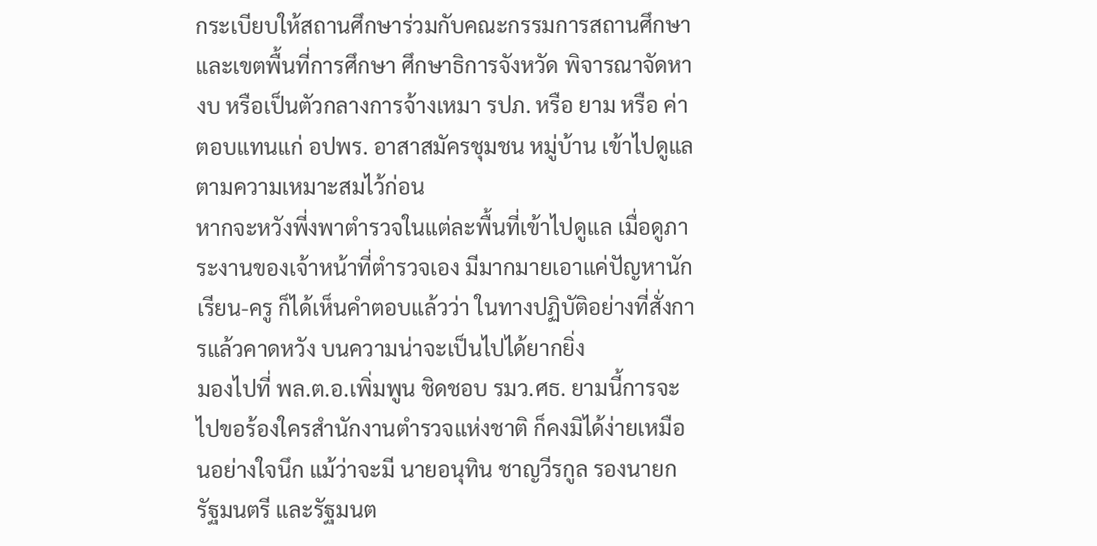กระเบียบให้สถานศึกษาร่วมกับคณะกรรมการสถานศึกษาและเขตพื้นที่การศึกษา ศึกษาธิการจังหวัด พิจารณาจัดหางบ หรือเป็นตัวกลางการจ้างเหมา รปภ. หรือ ยาม หรือ ค่าตอบแทนแก่ อปพร. อาสาสมัครชุมชน หมู่บ้าน เข้าไปดูแลตามความเหมาะสมไว้ก่อน
หากจะหวังพี่งพาตำรวจในแต่ละพื้นที่เข้าไปดูแล เมื่อดูภาระงานของเจ้าหน้าที่ตำรวจเอง มีมากมายเอาแค่ปัญหานักเรียน-ครู ก็ได้เห็นคำตอบแล้วว่า ในทางปฏิบัติอย่างที่สั่งการแล้วคาดหวัง บนความน่าจะเป็นไปได้ยากยิ่ง
มองไปที่ พล.ต.อ.เพิ่มพูน ชิดชอบ รมว.ศธ. ยามนี้การจะไปขอร้องใครสำนักงานตำรวจแห่งชาติ ก็คงมิได้ง่ายเหมือนอย่างใจนึก แม้ว่าจะมี นายอนุทิน ชาญวีรกูล รองนายกรัฐมนตรี และรัฐมนต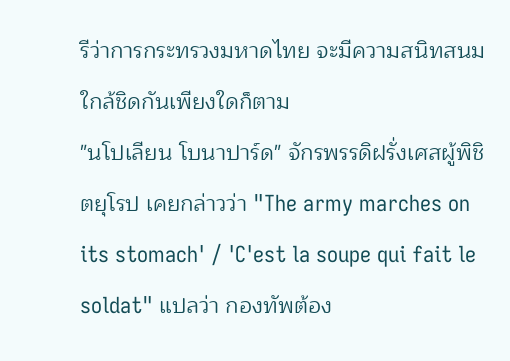รีว่าการกระทรวงมหาดไทย จะมีความสนิทสนมใกล้ชิดกันเพียงใดก็ตาม
"นโปเลียน โบนาปาร์ด" จักรพรรดิฝรั่งเศสผู้พิชิตยุโรป เคยกล่าวว่า "The army marches on its stomach' / 'C'est la soupe qui fait le soldat" แปลว่า กองทัพต้อง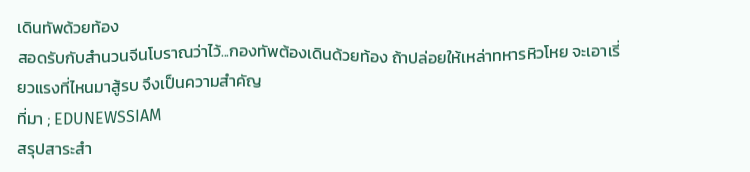เดินทัพด้วยท้อง
สอดรับกับสำนวนจีนโบราณว่าไว้...กองทัพต้องเดินด้วยท้อง ถ้าปล่อยให้เหล่าทหารหิวโหย จะเอาเรี่ยวแรงที่ไหนมาสู้รบ จึงเป็นความสำคัญ
ที่มา ; EDUNEWSSIAM
สรุปสาระสำ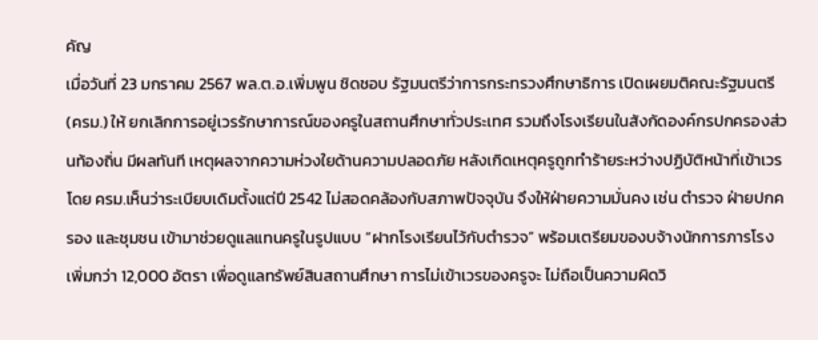คัญ
เมื่อวันที่ 23 มกราคม 2567 พล.ต.อ.เพิ่มพูน ชิดชอบ รัฐมนตรีว่าการกระทรวงศึกษาธิการ เปิดเผยมติคณะรัฐมนตรี (ครม.) ให้ ยกเลิกการอยู่เวรรักษาการณ์ของครูในสถานศึกษาทั่วประเทศ รวมถึงโรงเรียนในสังกัดองค์กรปกครองส่วนท้องถิ่น มีผลทันที เหตุผลจากความห่วงใยด้านความปลอดภัย หลังเกิดเหตุครูถูกทำร้ายระหว่างปฏิบัติหน้าที่เข้าเวร โดย ครม.เห็นว่าระเบียบเดิมตั้งแต่ปี 2542 ไม่สอดคล้องกับสภาพปัจจุบัน จึงให้ฝ่ายความมั่นคง เช่น ตำรวจ ฝ่ายปกครอง และชุมชน เข้ามาช่วยดูแลแทนครูในรูปแบบ “ฝากโรงเรียนไว้กับตำรวจ” พร้อมเตรียมของบจ้างนักการภารโรงเพิ่มกว่า 12,000 อัตรา เพื่อดูแลทรัพย์สินสถานศึกษา การไม่เข้าเวรของครูจะ ไม่ถือเป็นความผิดวิ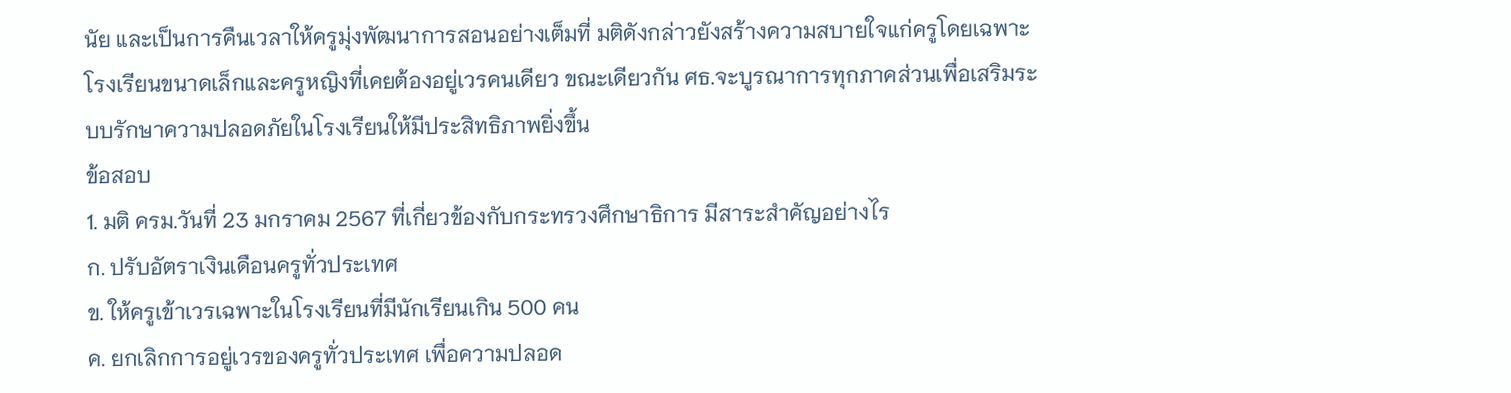นัย และเป็นการคืนเวลาให้ครูมุ่งพัฒนาการสอนอย่างเต็มที่ มติดังกล่าวยังสร้างความสบายใจแก่ครูโดยเฉพาะโรงเรียนขนาดเล็กและครูหญิงที่เคยต้องอยู่เวรคนเดียว ขณะเดียวกัน ศธ.จะบูรณาการทุกภาคส่วนเพื่อเสริมระบบรักษาความปลอดภัยในโรงเรียนให้มีประสิทธิภาพยิ่งขึ้น
ข้อสอบ
1. มติ ครม.วันที่ 23 มกราคม 2567 ที่เกี่ยวข้องกับกระทรวงศึกษาธิการ มีสาระสำคัญอย่างไร
ก. ปรับอัตราเงินเดือนครูทั่วประเทศ
ข. ให้ครูเข้าเวรเฉพาะในโรงเรียนที่มีนักเรียนเกิน 500 คน
ค. ยกเลิกการอยู่เวรของครูทั่วประเทศ เพื่อความปลอด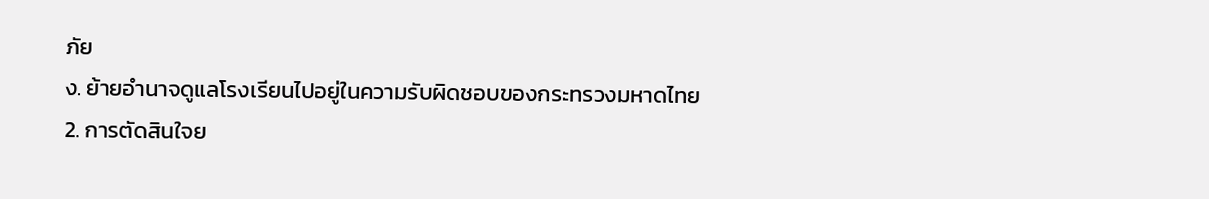ภัย
ง. ย้ายอำนาจดูแลโรงเรียนไปอยู่ในความรับผิดชอบของกระทรวงมหาดไทย
2. การตัดสินใจย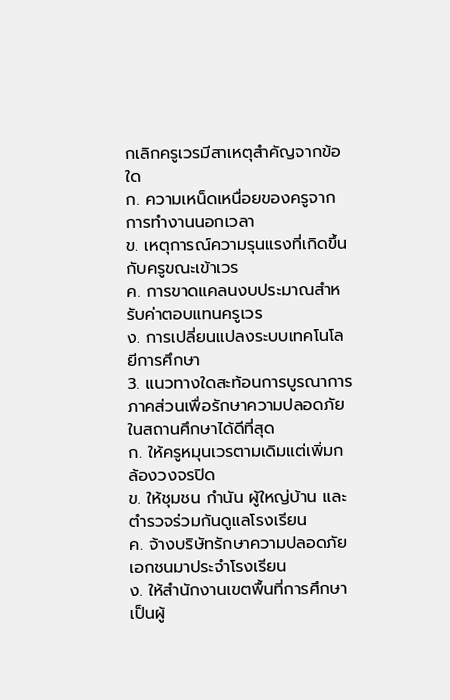กเลิกครูเวรมีสาเหตุสำคัญจากข้อใด
ก. ความเหน็ดเหนื่อยของครูจากการทำงานนอกเวลา
ข. เหตุการณ์ความรุนแรงที่เกิดขึ้นกับครูขณะเข้าเวร
ค. การขาดแคลนงบประมาณสำหรับค่าตอบแทนครูเวร
ง. การเปลี่ยนแปลงระบบเทคโนโลยีการศึกษา
3. แนวทางใดสะท้อนการบูรณาการภาคส่วนเพื่อรักษาความปลอดภัยในสถานศึกษาได้ดีที่สุด
ก. ให้ครูหมุนเวรตามเดิมแต่เพิ่มกล้องวงจรปิด
ข. ให้ชุมชน กำนัน ผู้ใหญ่บ้าน และตำรวจร่วมกันดูแลโรงเรียน
ค. จ้างบริษัทรักษาความปลอดภัยเอกชนมาประจำโรงเรียน
ง. ให้สำนักงานเขตพื้นที่การศึกษาเป็นผู้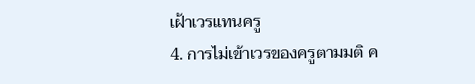เฝ้าเวรแทนครู
4. การไม่เข้าเวรของครูตามมติ ค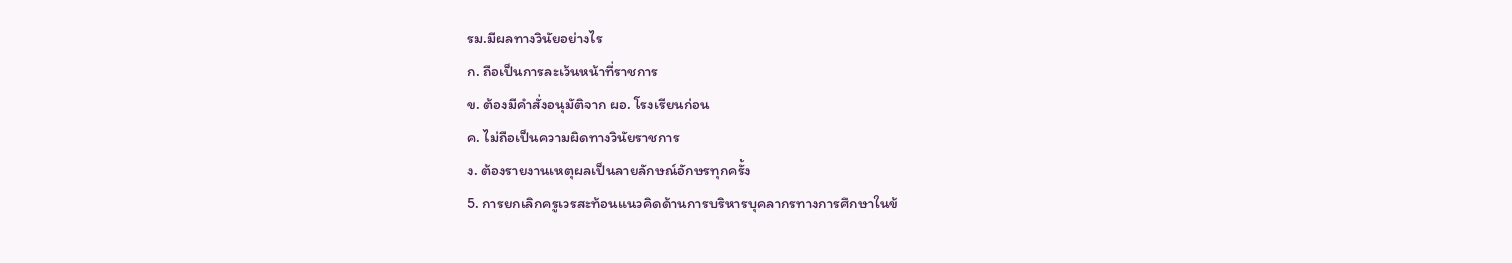รม.มีผลทางวินัยอย่างไร
ก. ถือเป็นการละเว้นหน้าที่ราชการ
ข. ต้องมีคำสั่งอนุมัติจาก ผอ. โรงเรียนก่อน
ค. ไม่ถือเป็นความผิดทางวินัยราชการ
ง. ต้องรายงานเหตุผลเป็นลายลักษณ์อักษรทุกครั้ง
5. การยกเลิกครูเวรสะท้อนแนวคิดด้านการบริหารบุคลากรทางการศึกษาในข้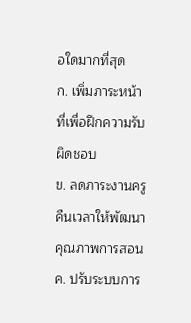อใดมากที่สุด
ก. เพิ่มภาระหน้าที่เพื่อฝึกความรับผิดชอบ
ข. ลดภาระงานครู คืนเวลาให้พัฒนาคุณภาพการสอน
ค. ปรับระบบการ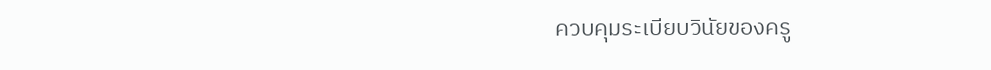ควบคุมระเบียบวินัยของครู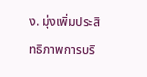ง. มุ่งเพิ่มประสิทธิภาพการบริ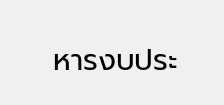หารงบประ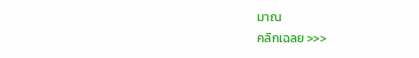มาณ
คลิกเฉลย >>>